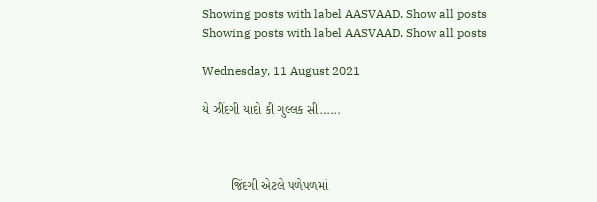Showing posts with label AASVAAD. Show all posts
Showing posts with label AASVAAD. Show all posts

Wednesday, 11 August 2021

યે ઝીંદગી યાદો કી ગુલ્લક સી......



        જિંદગી એટલે પળેપળમાં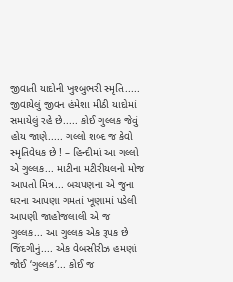જીવાતી યાદોની ખુશ્બુભરી સ્મૃતિ..... જીવાયેલું જીવન હંમેશા મીઠી યાદોમાં સમાયેલું રહે છે..... કોઈ ગુલ્લક જેવું હોય જાણે..... ગલ્લો શબ્દ જ કેવો સ્મૃતિવેધક છે ! – હિન્દીમાં આ ગલ્લો એ ગુલ્લક... માટીના મટીરીયલનો મોજ આપતો મિત્ર... બચપણના એ જુના ઘરના આપણા ગમતાં ખૂણામાં પડેલી આપણી જાહોજલાલી એ જ ગુલ્લક... આ ગુલ્લક એક રૂપક છે જિંદગીનું.... એક વેબસીરીઝ હમણાં જોઈ ‘ગુલ્લક’... કોઈ જ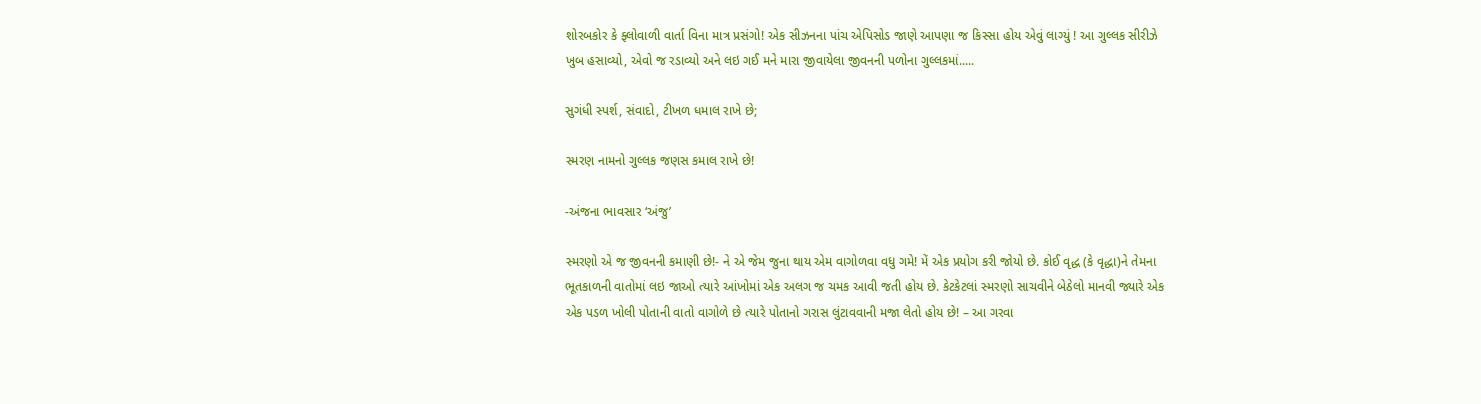શોરબકોર કે ફ્લોવાળી વાર્તા વિના માત્ર પ્રસંગો! એક સીઝનના પાંચ એપિસોડ જાણે આપણા જ કિસ્સા હોય એવું લાગ્યું ! આ ગુલ્લક સીરીઝે ખુબ હસાવ્યો, એવો જ રડાવ્યો અને લઇ ગઈ મને મારા જીવાયેલા જીવનની પળોના ગુલ્લકમાં.....

સુગંધી સ્પર્શ, સંવાદો, ટીખળ ધમાલ રાખે છે;

સ્મરણ નામનો ગુલ્લક જણસ કમાલ રાખે છે!

-અંજના ભાવસાર ‘અંજુ’

સ્મરણો એ જ જીવનની કમાણી છે!- ને એ જેમ જુના થાય એમ વાગોળવા વધુ ગમે! મેં એક પ્રયોગ કરી જોયો છે. કોઈ વૃદ્ધ (કે વૃદ્ધા)ને તેમના ભૂતકાળની વાતોમાં લઇ જાઓ ત્યારે આંખોમાં એક અલગ જ ચમક આવી જતી હોય છે. કેટકેટલાં સ્મરણો સાચવીને બેઠેલો માનવી જ્યારે એક એક પડળ ખોલી પોતાની વાતો વાગોળે છે ત્યારે પોતાનો ગરાસ લુંટાવવાની મજા લેતો હોય છે! – આ ગરવા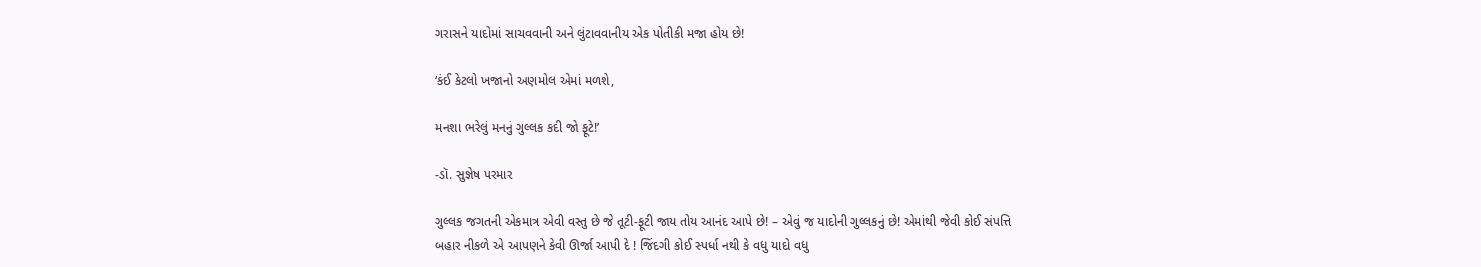ગરાસને યાદોમાં સાચવવાની અને લુંટાવવાનીય એક પોતીકી મજા હોય છે!

‘કંઈ કેટલો ખજાનો અણમોલ એમાં મળશે,

મનશા ભરેલું મનનું ગુલ્લક કદી જો ફૂટે!’

-ડૉ. સુજ્ઞેષ પરમાર

ગુલ્લક જગતની એકમાત્ર એવી વસ્તુ છે જે તૂટી-ફૂટી જાય તોય આનંદ આપે છે! – એવું જ યાદોની ગુલ્લકનું છે! એમાંથી જેવી કોઈ સંપત્તિ બહાર નીકળે એ આપણને કેવી ઊર્જા આપી દે ! જિંદગી કોઈ સ્પર્ધા નથી કે વધુ યાદો વધુ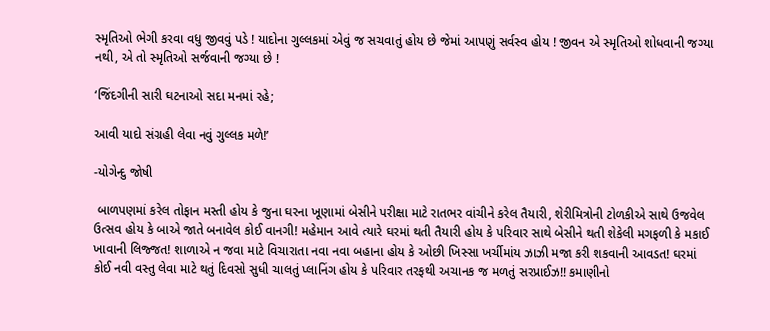સ્મૃતિઓ ભેગી કરવા વધુ જીવવું પડે ! યાદોના ગુલ્લકમાં એવું જ સચવાતું હોય છે જેમાં આપણું સર્વસ્વ હોય ! જીવન એ સ્મૃતિઓ શોધવાની જગ્યા નથી, એ તો સ્મૃતિઓ સર્જવાની જગ્યા છે !

‘જિંદગીની સારી ઘટનાઓ સદા મનમાં રહે;

આવી યાદો સંગ્રહી લેવા નવું ગુલ્લક મળે!’

-યોગેન્દુ જોષી

 બાળપણમાં કરેલ તોફાન મસ્તી હોય કે જુના ઘરના ખૂણામાં બેસીને પરીક્ષા માટે રાતભર વાંચીને કરેલ તૈયારી, શેરીમિત્રોની ટોળકીએ સાથે ઉજવેલ ઉત્સવ હોય કે બાએ જાતે બનાવેલ કોઈ વાનગી! મહેમાન આવે ત્યારે ઘરમાં થતી તૈયારી હોય કે પરિવાર સાથે બેસીને થતી શેકેલી મગફળી કે મકાઈ ખાવાની લિજ્જત! શાળાએ ન જવા માટે વિચારાતા નવા નવા બહાના હોય કે ઓછી ખિસ્સા ખર્ચીમાંય ઝાઝી મજા કરી શકવાની આવડત! ઘરમાં કોઈ નવી વસ્તુ લેવા માટે થતું દિવસો સુધી ચાલતું પ્લાનિંગ હોય કે પરિવાર તરફથી અચાનક જ મળતું સરપ્રાઈઝ!! કમાણીનો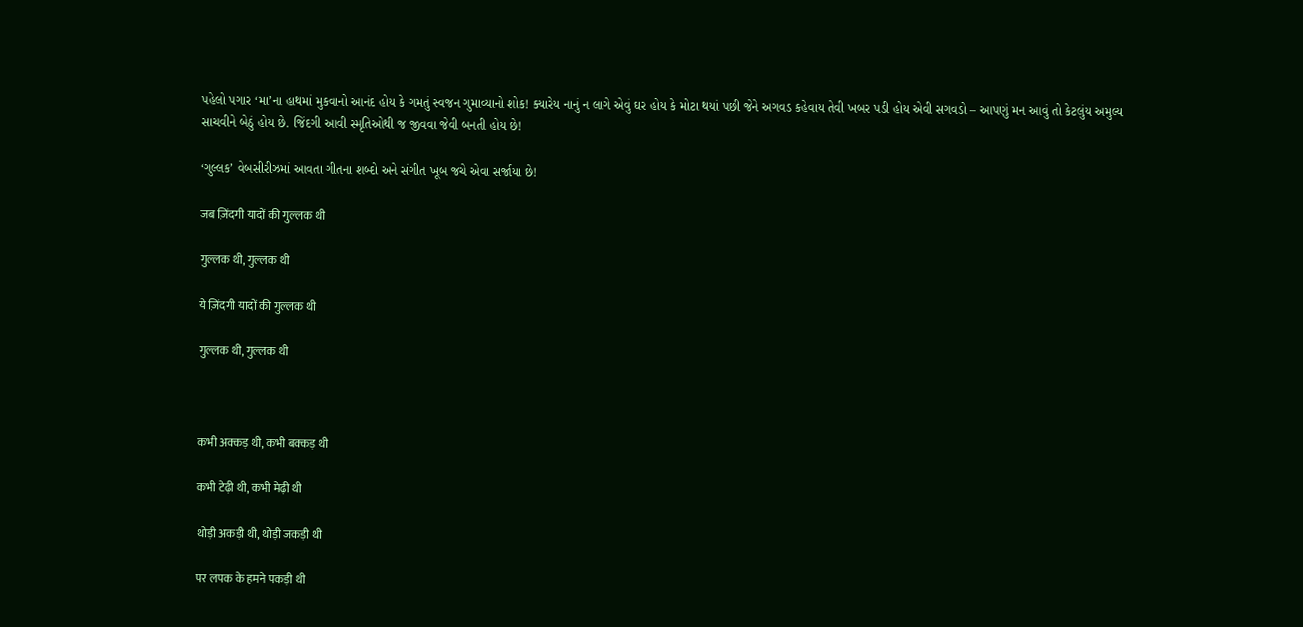પહેલો પગાર ‘મા’ના હાથમાં મુકવાનો આનંદ હોય કે ગમતું સ્વજન ગુમાવ્યાનો શોક! ક્યારેય નાનું ન લાગે એવું ઘર હોય કે મોટા થયાં પછી જેને અગવડ કહેવાય તેવી ખબર પડી હોય એવી સગવડો – આપણું મન આવું તો કેટલુંય અમુલ્ય સાચવીને બેઠું હોય છે. જિંદગી આવી સ્મૃતિઓથી જ જીવવા જેવી બનતી હોય છે!

‘ગુલ્લક’ વેબસીરીઝમાં આવતા ગીતના શબ્દો અને સંગીત ખૂબ જચે એવા સર્જાયા છે!

जब ज़िंदगी यादों की गुल्लक थी

गुल्लक थी, गुल्लक थी

ये ज़िंदगी यादों की गुल्लक थी

गुल्लक थी, गुल्लक थी



कभी अक्कड़ थी, कभी बक्कड़ थी

कभी टेढ़ी थी, कभी मेढ़ी थी

थोड़ी अकड़ी थी, थोड़ी जकड़ी थी

पर लपक के हमने पकड़ी थी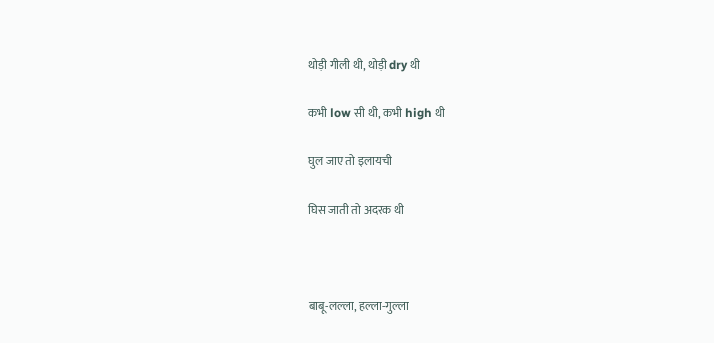थोड़ी गीली थी, थोड़ी dry थी

कभी low सी थी, कभी high थी

घुल जाए तो इलायची

घिस जाती तो अदरक थी



बाबू-लल्ला, हल्ला-गुल्ला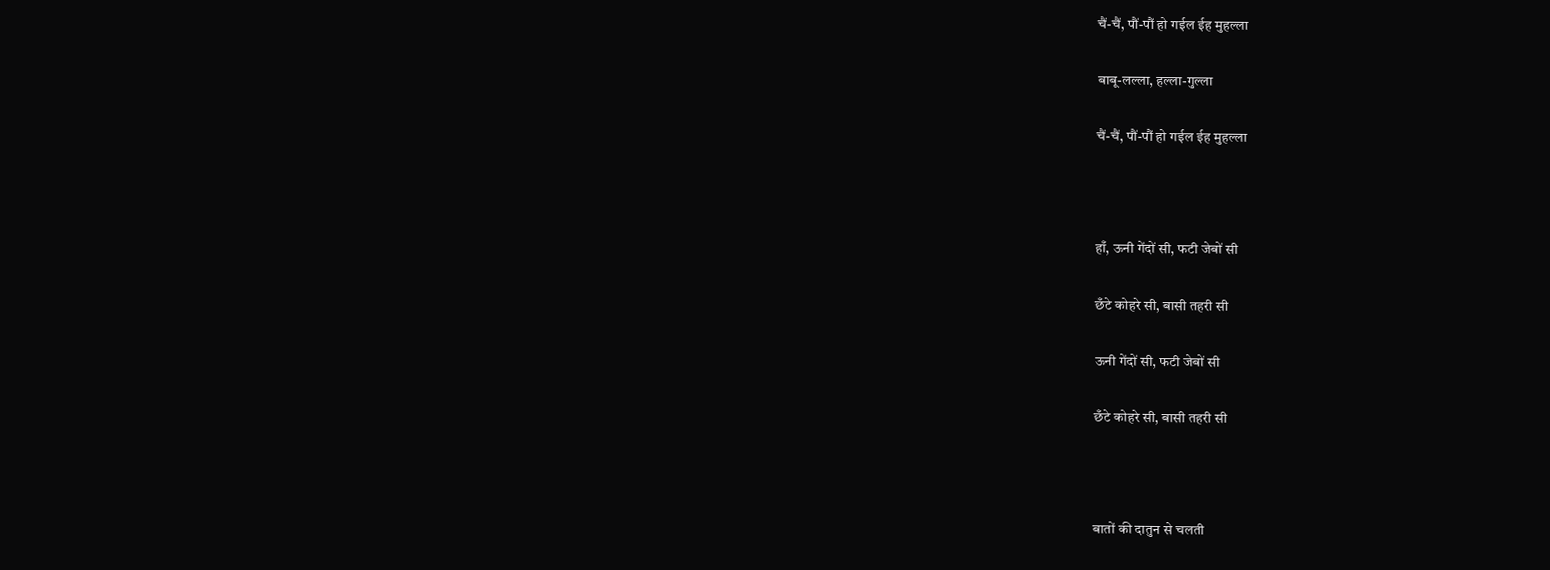चैं-चैं, पौं-पौं हो गईल ईह मुहल्ला

बाबू-लल्ला, हल्ला-गुल्ला

चैं-चैं, पौं-पौं हो गईल ईह मुहल्ला



हाँ, ऊनी गेंदों सी, फटी जेबों सी

छँटे कोहरे सी, बासी तहरी सी

ऊनी गेंदों सी, फटी जेबों सी

छँटे कोहरे सी, बासी तहरी सी



बातों की दातुन से चलती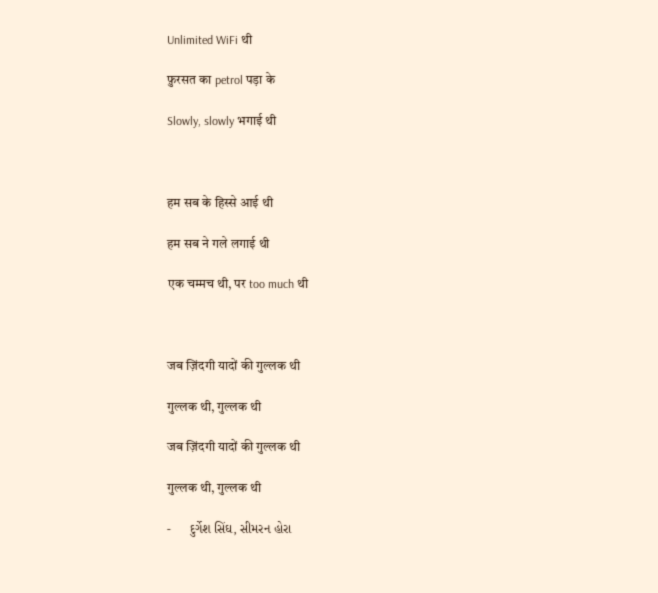Unlimited WiFi थी

फ़ुरसत का petrol पड़ा के

Slowly, slowly भगाई थी



हम सब के हिस्से आई थी

हम सब ने गले लगाई थी

एक चम्मच थी, पर too much थी



जब ज़िंदगी यादों की गुल्लक थी

गुल्लक थी, गुल्लक थी

जब ज़िंदगी यादों की गुल्लक थी

गुल्लक थी, गुल्लक थी

-     દુર્ગેશ સિંઘ, સીમરન હોરા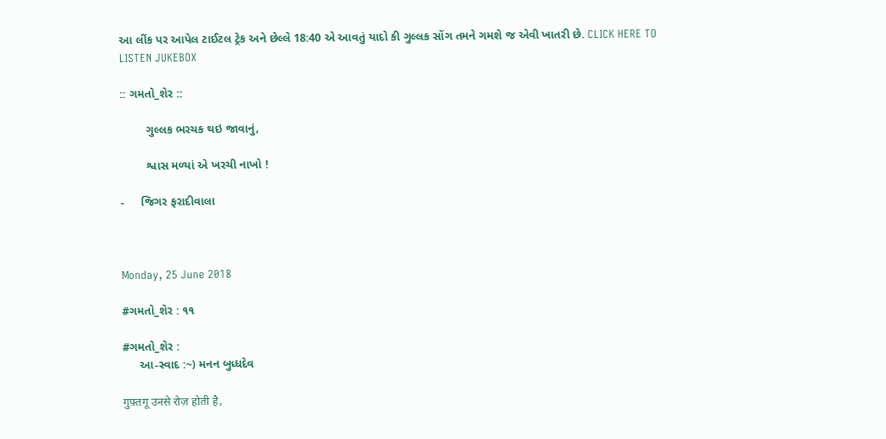આ લીંક પર આપેલ ટાઈટલ ટ્રેક અને છેલ્લે 18:40 એ આવતું યાદો કી ગુલ્લક સોંગ તમને ગમશે જ એવી ખાતરી છે. CLICK HERE TO LISTEN JUKEBOX

:: ગમતો_શેર ::

        ગુલ્લક ભરચક થઇ જાવાનું,

        શ્વાસ મળ્યાં એ ખરચી નાખો !

-     જિગર ફરાદીવાલા



Monday, 25 June 2018

#ગમતો_શેર : ૧૧

#ગમતો_શેર :
     આ-સ્વાદ :~) મનન બુધ્ધદેવ

गुफ़्तगू उनसे रोज़ होती है,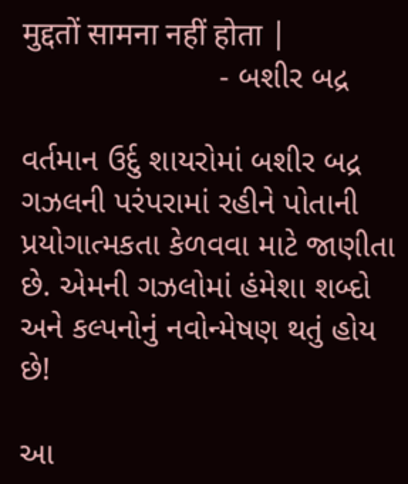मुद्दतों सामना नहीं होता |
                      - બશીર બદ્ર

વર્તમાન ઉર્દુ શાયરોમાં બશીર બદ્ર ગઝલની પરંપરામાં રહીને પોતાની પ્રયોગાત્મકતા કેળવવા માટે જાણીતા છે. એમની ગઝલોમાં હંમેશા શબ્દો અને કલ્પનોનું નવોન્મેષણ થતું હોય છે!

આ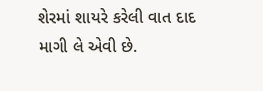શેરમાં શાયરે કરેલી વાત દાદ માગી લે એવી છે.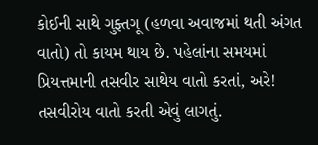કોઈની સાથે ગુફ્તગૂ (હળવા અવાજમાં થતી અંગત વાતો) તો કાયમ થાય છે. પહેલાંના સમયમાં પ્રિયત્તમાની તસવીર સાથેય વાતો કરતાં, અરે! તસવીરોય વાતો કરતી એવું લાગતું.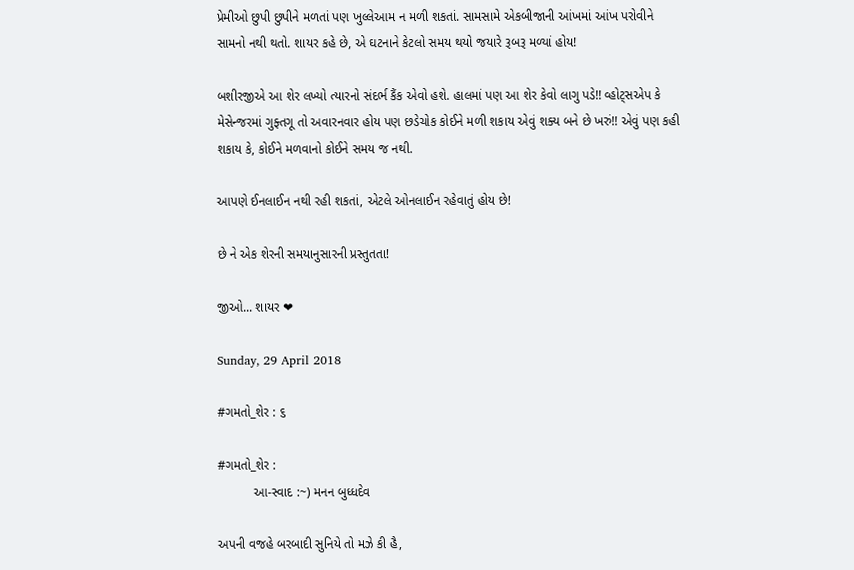પ્રેમીઓ છુપી છુપીને મળતાં પણ ખુલ્લેઆમ ન મળી શકતાં. સામસામે એકબીજાની આંખમાં આંખ પરોવીને સામનો નથી થતો. શાયર કહે છે, એ ઘટનાને કેટલો સમય થયો જયારે રૂબરૂ મળ્યાં હોય!

બશીરજીએ આ શેર લખ્યો ત્યારનો સંદર્ભ કૈંક એવો હશે. હાલમાં પણ આ શેર કેવો લાગુ પડે!! વ્હોટ્સએપ કે મેસેન્જરમાં ગુફ્તગૂ તો અવારનવાર હોય પણ છડેચોક કોઈને મળી શકાય એવું શક્ય બને છે ખરું!! એવું પણ કહી શકાય કે, કોઈને મળવાનો કોઈને સમય જ નથી.

આપણે ઈનલાઈન નથી રહી શકતાં, એટલે ઓનલાઈન રહેવાતું હોય છે!

છે ને એક શેરની સમયાનુસારની પ્રસ્તુતતા!

જીઓ... શાયર ❤

Sunday, 29 April 2018

#ગમતો_શેર : ૬

#ગમતો_શેર :
          આ-સ્વાદ :~) મનન બુધ્ધદેવ

અપની વજહે બરબાદી સુનિયે તો મઝે કી હૈ,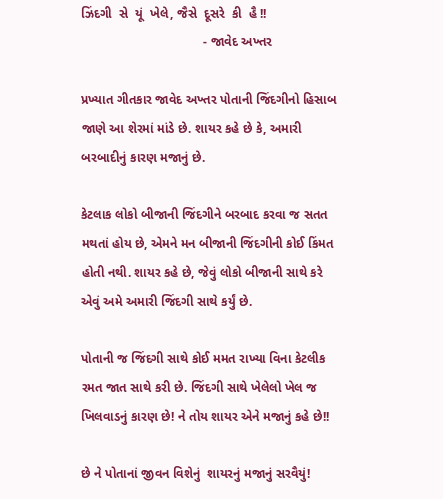ઝિંદગી  સે  યૂં  ખેલે, જૈસે  દૂસરે  કી  હૈ !!
                                  - જાવેદ અખ્તર

પ્રખ્યાત ગીતકાર જાવેદ અખ્તર પોતાની જિંદગીનો હિસાબ જાણે આ શેરમાં માંડે છે. શાયર કહે છે કે, અમારી બરબાદીનું કારણ મજાનું છે.

કેટલાક લોકો બીજાની જિંદગીને બરબાદ કરવા જ સતત મથતાં હોય છે, એમને મન બીજાની જિંદગીની કોઈ કિંમત હોતી નથી. શાયર કહે છે, જેવું લોકો બીજાની સાથે કરે એવું અમે અમારી જિંદગી સાથે કર્યું છે.

પોતાની જ જિંદગી સાથે કોઈ મમત રાખ્યા વિના કેટલીક રમત જાત સાથે કરી છે. જિંદગી સાથે ખેલેલો ખેલ જ ખિલવાડનું કારણ છે! ને તોય શાયર એને મજાનું કહે છે!!

છે ને પોતાનાં જીવન વિશેનું  શાયરનું મજાનું સરવૈયું!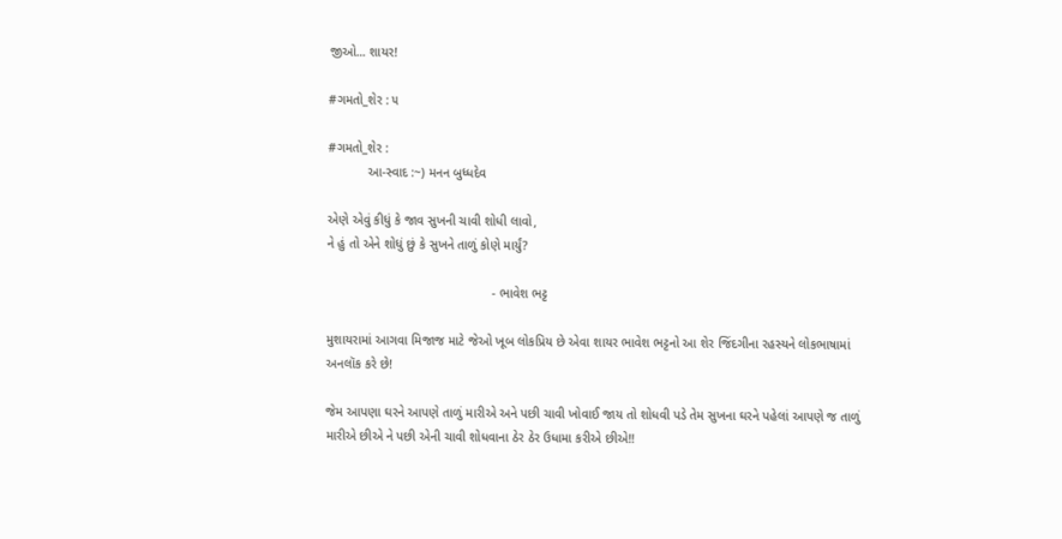જીઓ... શાયર!

#ગમતો_શેર : ૫

#ગમતો_શેર :
           આ-સ્વાદ :~) મનન બુધ્ધદેવ

એણે એવું કીધું કે જાવ સુખની ચાવી શોધી લાવો,
ને હું તો એને શોધું છું કે સુખને તાળું કોણે માર્યું?

                                              - ભાવેશ ભટ્ટ

મુશાયરામાં આગવા મિજાજ માટે જેઓ ખૂબ લોકપ્રિય છે એવા શાયર ભાવેશ ભટ્ટનો આ શેર જિંદગીના રહસ્યને લોકભાષામાં અનલૉક કરે છે!

જેમ આપણા ઘરને આપણે તાળું મારીએ અને પછી ચાવી ખોવાઈ જાય તો શોધવી પડે તેમ સુખના ઘરને પહેલાં આપણે જ તાળું મારીએ છીએ ને પછી એની ચાવી શોધવાના ઠેર ઠેર ઉધામા કરીએ છીએ!!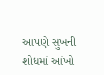આપણે સુખની શોધમાં આંખો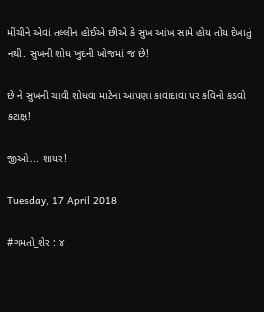મીંચીને એવાં તલ્લીન હોઈએ છીએ કે સુખ આંખ સામે હોય તોય દેખાતું નથી. સુખની શોધ ખુદની ખોજમાં જ છે!

છે ને સુખની ચાવી શોધવા માટેના આપણા કાવાદાવા પર કવિનો કડવો કટાક્ષ!

જીઓ... શાયર!

Tuesday, 17 April 2018

#ગમતો_શેર : ૪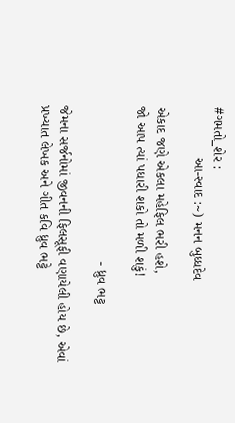#ગમતો_શેર :
             આ-સ્વાદ :~) મનન બુધ્ધદેવ

એકાદ જણે એકલા મહેફિલ ભરી હશે,
જો આપ ત્યાં પધારી શકો તો મળી શકું!

                                        - ધ્રુવ ભટ્ટ

જેમના સર્જનોમાં જીવનની ફિલસૂફી વણાયેલી હોય છે, એવાં પ્રખ્યાત લેખક અને ગીત કવિ ધ્રુવ ભટ્ટે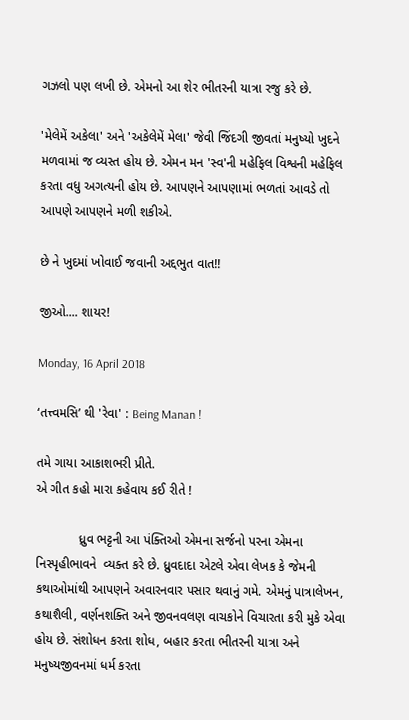ગઝલો પણ લખી છે. એમનો આ શેર ભીતરની યાત્રા રજુ કરે છે.

'મેલેમેં અકેલા' અને 'અકેલેમેં મેલા' જેવી જિંદગી જીવતાં મનુષ્યો ખુદને મળવામાં જ વ્યસ્ત હોય છે. એમન મન 'સ્વ'ની મહેફિલ વિશ્વની મહેફિલ કરતા વધુ અગત્યની હોય છે. આપણને આપણામાં ભળતાં આવડે તો આપણે આપણને મળી શકીએ.

છે ને ખુદમાં ખોવાઈ જવાની અદ્દભુત વાત!!

જીઓ.... શાયર!

Monday, 16 April 2018

‘તત્ત્વમસિ’ થી 'રેવા' : Being Manan !

તમે ગાયા આકાશભરી પ્રીતે.
એ ગીત કહો મારા કહેવાય કઈ રીતે !

            ધ્રુવ ભટ્ટની આ પંક્તિઓ એમના સર્જનો પરના એમના નિસ્પૃહીભાવને  વ્યક્ત કરે છે. ધ્રુવદાદા એટલે એવા લેખક કે જેમની કથાઓમાંથી આપણને અવારનવાર પસાર થવાનું ગમે. એમનું પાત્રાલેખન, કથાશૈલી, વર્ણનશક્તિ અને જીવનવલણ વાચકોને વિચારતા કરી મુકે એવા હોય છે. સંશોધન કરતા શોધ, બહાર કરતા ભીતરની યાત્રા અને મનુષ્યજીવનમાં ધર્મ કરતા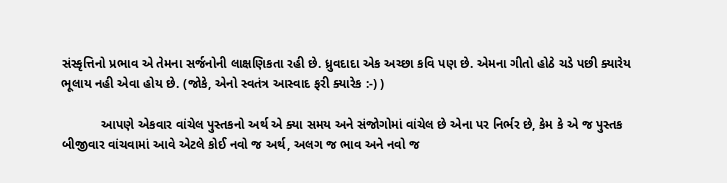સંસ્કૃત્તિનો પ્રભાવ એ તેમના સર્જનોની લાક્ષણિકતા રહી છે. ધ્રુવદાદા એક અચ્છા કવિ પણ છે. એમના ગીતો હોઠે ચડે પછી ક્યારેય ભૂલાય નહી એવા હોય છે. (જોકે, એનો સ્વતંત્ર આસ્વાદ ફરી ક્યારેક :-) )

           આપણે એકવાર વાંચેલ પુસ્તકનો અર્થ એ ક્યા સમય અને સંજોગોમાં વાંચેલ છે એના પર નિર્ભર છે, કેમ કે એ જ પુસ્તક બીજીવાર વાંચવામાં આવે એટલે કોઈ નવો જ અર્થ, અલગ જ ભાવ અને નવો જ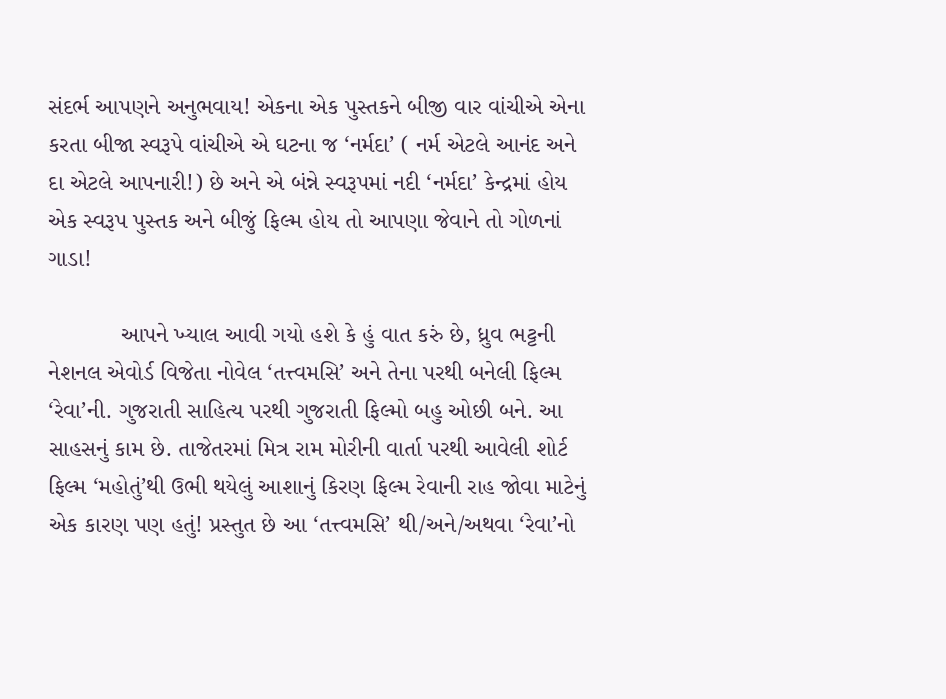સંદર્ભ આપણને અનુભવાય! એકના એક પુસ્તકને બીજી વાર વાંચીએ એના કરતા બીજા સ્વરૂપે વાંચીએ એ ઘટના જ ‘નર્મદા’ ( નર્મ એટલે આનંદ અને દા એટલે આપનારી!) છે અને એ બંન્ને સ્વરૂપમાં નદી ‘નર્મદા’ કેન્દ્રમાં હોય એક સ્વરૂપ પુસ્તક અને બીજું ફિલ્મ હોય તો આપણા જેવાને તો ગોળનાં ગાડા!

           આપને ખ્યાલ આવી ગયો હશે કે હું વાત કરું છે, ધ્રુવ ભટ્ટની નેશનલ એવોર્ડ વિજેતા નોવેલ ‘તત્ત્વમસિ’ અને તેના પરથી બનેલી ફિલ્મ ‘રેવા’ની. ગુજરાતી સાહિત્ય પરથી ગુજરાતી ફિલ્મો બહુ ઓછી બને. આ સાહસનું કામ છે. તાજેતરમાં મિત્ર રામ મોરીની વાર્તા પરથી આવેલી શોર્ટ ફિલ્મ ‘મહોતું’થી ઉભી થયેલું આશાનું કિરણ ફિલ્મ રેવાની રાહ જોવા માટેનું એક કારણ પણ હતું! પ્રસ્તુત છે આ ‘તત્ત્વમસિ’ થી/અને/અથવા ‘રેવા’નો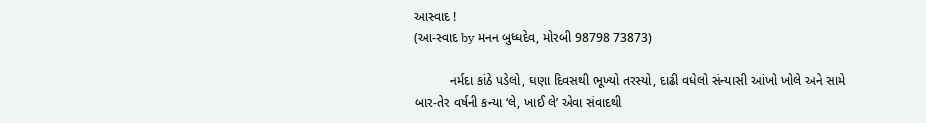આસ્વાદ !
(આ-સ્વાદ by મનન બુધ્ધદેવ, મોરબી 98798 73873)

          નર્મદા કાંઠે પડેલો, ઘણા દિવસથી ભૂખ્યો તરસ્યો, દાઢી વધેલો સંન્યાસી આંખો ખોલે અને સામે બાર-તેર વર્ષની કન્યા ‘લે, ખાઈ લે’ એવા સંવાદથી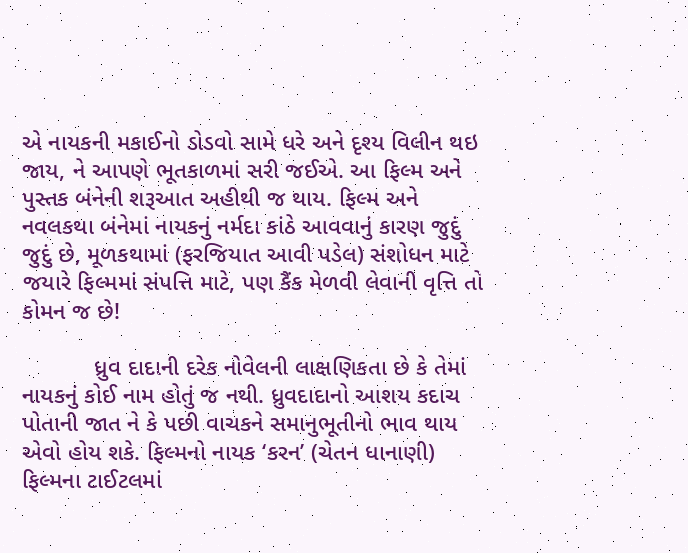એ નાયકની મકાઈનો ડોડવો સામે ધરે અને દૃશ્ય વિલીન થઇ જાય, ને આપણે ભૂતકાળમાં સરી જઈએ. આ ફિલ્મ અને પુસ્તક બંનેની શરૂઆત અહીથી જ થાય. ફિલ્મ અને નવલકથા બંનેમાં નાયકનું નર્મદા કાંઠે આવવાનું કારણ જુદું જુદું છે, મૂળકથામાં (ફરજિયાત આવી પડેલ) સંશોધન માટે જયારે ફિલ્મમાં સંપત્તિ માટે, પણ કૈંક મેળવી લેવાની વૃત્તિ તો કોમન જ છે!

           ધ્રુવ દાદાની દરેક નોવેલની લાક્ષણિકતા છે કે તેમાં નાયકનું કોઈ નામ હોતું જ નથી. ધ્રુવદાદાનો આશય કદાચ પોતાની જાત ને કે પછી વાચકને સમાનુભૂતીનો ભાવ થાય એવો હોય શકે. ફિલ્મનો નાયક ‘કરન’ (ચેતન ધાનાણી) ફિલ્મના ટાઈટલમાં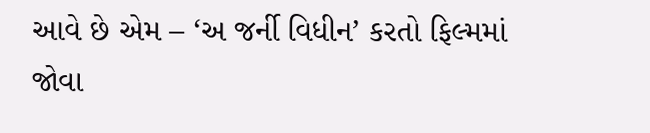આવે છે એમ – ‘અ જર્ની વિધીન’ કરતો ફિલ્મમાં જોવા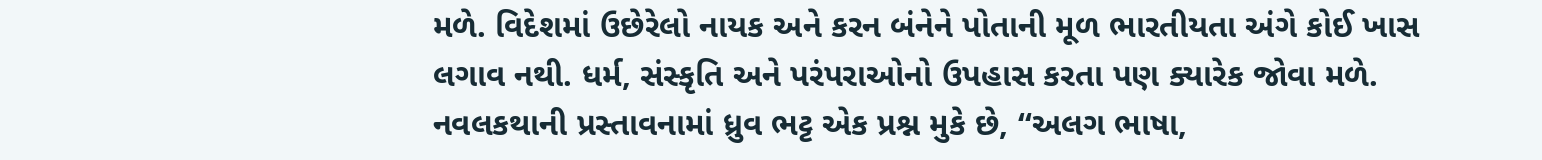મળે. વિદેશમાં ઉછેરેલો નાયક અને કરન બંનેને પોતાની મૂળ ભારતીયતા અંગે કોઈ ખાસ લગાવ નથી. ધર્મ, સંસ્કૃતિ અને પરંપરાઓનો ઉપહાસ કરતા પણ ક્યારેક જોવા મળે. નવલકથાની પ્રસ્તાવનામાં ધ્રુવ ભટ્ટ એક પ્રશ્ન મુકે છે, “અલગ ભાષા,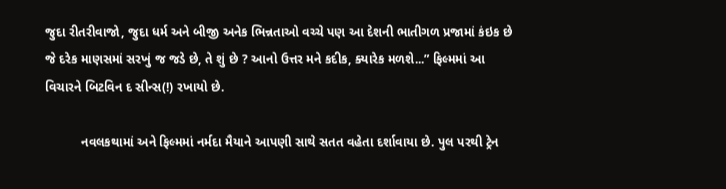જુદા રીતરીવાજો, જુદા ધર્મ અને બીજી અનેક ભિન્નતાઓ વચ્ચે પણ આ દેશની ભાતીગળ પ્રજામાં કંઇક છે જે દરેક માણસમાં સરખું જ જડે છે, તે શું છે ? આનો ઉત્તર મને કદીક, ક્યારેક મળશે...” ફિલ્મમાં આ વિચારને બિટવિન દ સીન્સ(!) રખાયો છે.

          નવલકથામાં અને ફિલ્મમાં નર્મદા મૈયાને આપણી સાથે સતત વહેતા દર્શાવાયા છે. પુલ પરથી ટ્રેન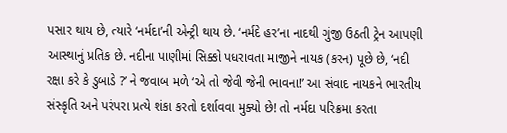પસાર થાય છે, ત્યારે ‘નર્મદા’ની એન્ટ્રી થાય છે. ‘નર્મદે હર’ના નાદથી ગુંજી ઉઠતી ટ્રેન આપણી આસ્થાનું પ્રતિક છે. નદીના પાણીમાં સિક્કો પધરાવતા માજીને નાયક (કરન) પૂછે છે, ‘નદી રક્ષા કરે કે ડુબાડે ?’ ને જવાબ મળે ‘એ તો જેવી જેની ભાવના!’ આ સંવાદ નાયકને ભારતીય સંસ્કૃતિ અને પરંપરા પ્રત્યે શંકા કરતો દર્શાવવા મુક્યો છે! તો નર્મદા પરિક્રમા કરતા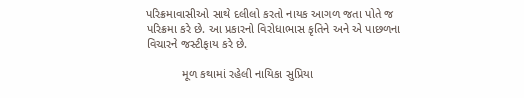પરિક્રમાવાસીઓ સાથે દલીલો કરતો નાયક આગળ જતા પોતે જ પરિક્રમા કરે છે. આ પ્રકારનો વિરોધાભાસ કૃતિને અને એ પાછળના વિચારને જસ્ટીફાય કરે છે.

           મૂળ કથામાં રહેલી નાયિકા સુપ્રિયા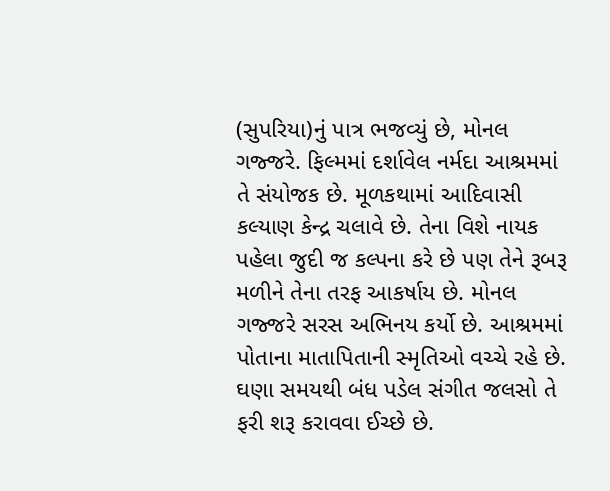(સુપરિયા)નું પાત્ર ભજવ્યું છે, મોનલ ગજ્જરે. ફિલ્મમાં દર્શાવેલ નર્મદા આશ્રમમાં તે સંયોજક છે. મૂળકથામાં આદિવાસી કલ્યાણ કેન્દ્ર ચલાવે છે. તેના વિશે નાયક પહેલા જુદી જ કલ્પના કરે છે પણ તેને રૂબરૂ મળીને તેના તરફ આકર્ષાય છે. મોનલ ગજ્જરે સરસ અભિનય કર્યો છે. આશ્રમમાં પોતાના માતાપિતાની સ્મૃતિઓ વચ્ચે રહે છે. ઘણા સમયથી બંધ પડેલ સંગીત જલસો તે ફરી શરૂ કરાવવા ઈચ્છે છે.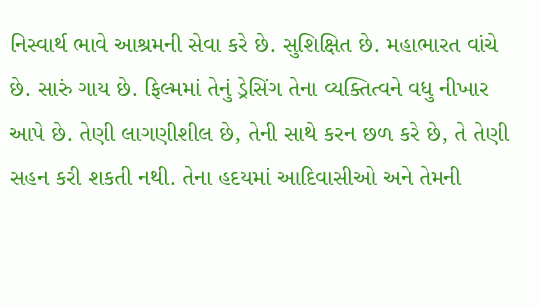નિસ્વાર્થ ભાવે આશ્રમની સેવા કરે છે. સુશિક્ષિત છે. મહાભારત વાંચે છે. સારું ગાય છે. ફિલ્મમાં તેનું ડ્રેસિંગ તેના વ્યક્તિત્વને વધુ નીખાર આપે છે. તેણી લાગણીશીલ છે, તેની સાથે કરન છળ કરે છે, તે તેણી સહન કરી શકતી નથી. તેના હદયમાં આદિવાસીઓ અને તેમની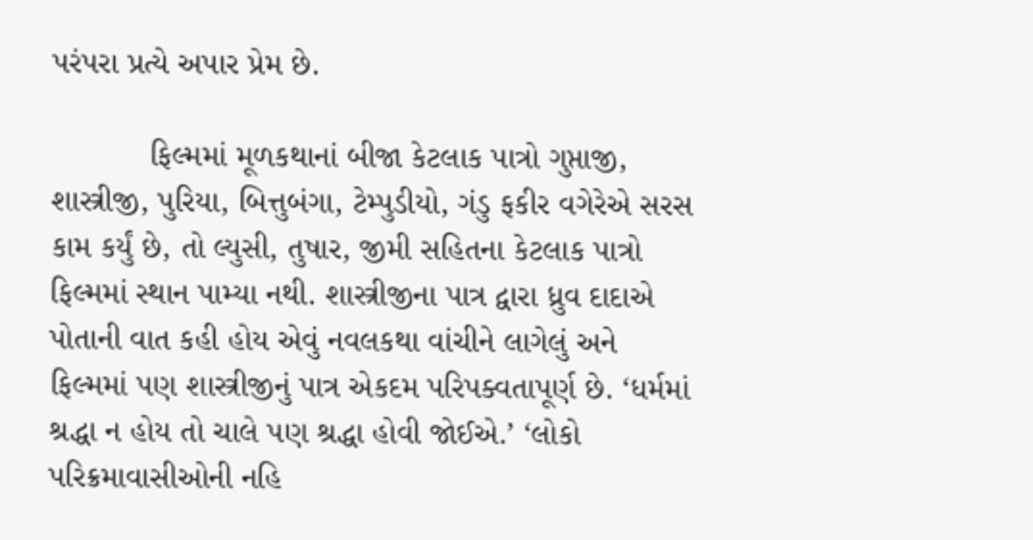પરંપરા પ્રત્યે અપાર પ્રેમ છે.

           ફિલ્મમાં મૂળકથાનાં બીજા કેટલાક પાત્રો ગુપ્તાજી, શાસ્ત્રીજી, પુરિયા, બિત્તુબંગા, ટેમ્પુડીયો, ગંડુ ફકીર વગેરેએ સરસ કામ કર્યું છે, તો લ્યુસી, તુષાર, જીમી સહિતના કેટલાક પાત્રો ફિલ્મમાં સ્થાન પામ્યા નથી. શાસ્ત્રીજીના પાત્ર દ્વારા ધ્રુવ દાદાએ પોતાની વાત કહી હોય એવું નવલકથા વાંચીને લાગેલું અને ફિલ્મમાં પણ શાસ્ત્રીજીનું પાત્ર એકદમ પરિપક્વતાપૂર્ણ છે. ‘ધર્મમાં શ્રદ્ધા ન હોય તો ચાલે પણ શ્રદ્ધા હોવી જોઈએ.’ ‘લોકો પરિક્રમાવાસીઓની નહિ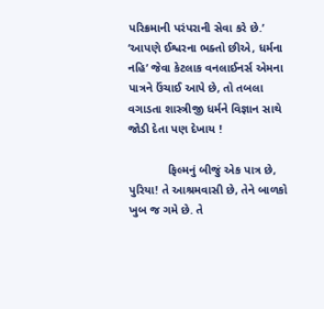પરિક્રમાની પરંપરાની સેવા કરે છે.’ ‘આપણે ઈશ્વરના ભક્તો છીએ, ધર્મના નહિ’ જેવા કેટલાક વનલાઈનર્સ એમના પાત્રને ઉંચાઈ આપે છે, તો તબલા વગાડતા શાસ્ત્રીજી ધર્મને વિજ્ઞાન સાથે જોડી દેતા પણ દેખાય !

            ફિલ્મનું બીજું એક પાત્ર છે, પુરિયા! તે આશ્રમવાસી છે, તેને બાળકો ખુબ જ ગમે છે. તે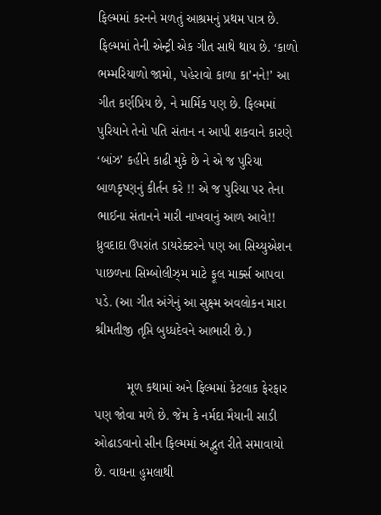ફિલ્મમાં કરનને મળતું આશ્રમનું પ્રથમ પાત્ર છે. ફિલ્મમાં તેની એન્ટ્રી એક ગીત સાથે થાય છે. ‘કાળો ભમ્મરિયાળો જામો, પહેરાવો કાળા કા’નને!’ આ ગીત કર્ણપ્રિય છે, ને માર્મિક પણ છે. ફિલ્મમાં પુરિયાને તેનો પતિ સંતાન ન આપી શકવાને કારણે ‘બાંઝ’ કહીને કાઢી મુકે છે ને એ જ પુરિયા બાળકૃષ્ણનું કીર્તન કરે !! એ જ પુરિયા પર તેના ભાઈના સંતાનને મારી નાખવાનું આળ આવે!! ધ્રુવદાદા ઉપરાંત ડાયરેક્ટરને પણ આ સિચ્યુએશન પાછળના સિમ્બોલીઝ્મ માટે ફૂલ માર્ક્સ આપવા પડે. (આ ગીત અંગેનું આ સુક્ષ્મ અવલોકન મારા શ્રીમતીજી તૃપ્તિ બુધ્ધદેવને આભારી છે.)

         મૂળ કથામાં અને ફિલ્મમાં કેટલાક ફેરફાર પણ જોવા મળે છે. જેમ કે નર્મદા મૈયાની સાડી ઓઢાડવાનો સીન ફિલ્મમાં અદ્ભુત રીતે સમાવાયો છે. વાઘના હુમલાથી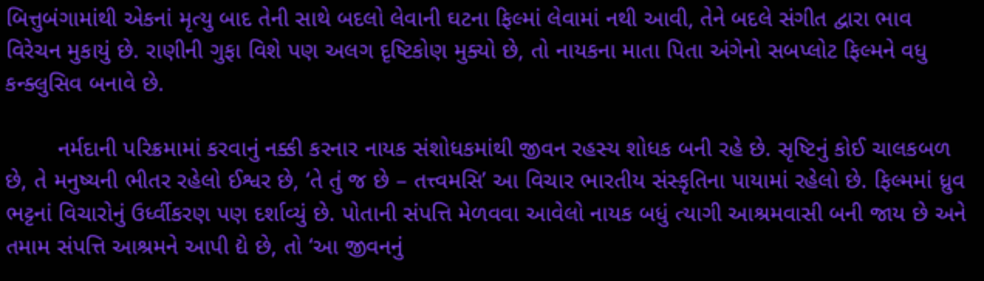બિત્તુબંગામાંથી એકનાં મૃત્યુ બાદ તેની સાથે બદલો લેવાની ઘટના ફિલ્માં લેવામાં નથી આવી, તેને બદલે સંગીત દ્વારા ભાવ વિરેચન મુકાયું છે. રાણીની ગુફા વિશે પણ અલગ દૃષ્ટિકોણ મુક્યો છે, તો નાયકના માતા પિતા અંગેનો સબપ્લોટ ફિલ્મને વધુ કન્ક્લુસિવ બનાવે છે.

        નર્મદાની પરિક્રમામાં કરવાનું નક્કી કરનાર નાયક સંશોધકમાંથી જીવન રહસ્ય શોધક બની રહે છે. સૃષ્ટિનું કોઈ ચાલકબળ છે, તે મનુષ્યની ભીતર રહેલો ઈશ્વર છે, ‘તે તું જ છે – તત્ત્વમસિ’ આ વિચાર ભારતીય સંસ્કૃતિના પાયામાં રહેલો છે. ફિલ્મમાં ધ્રુવ ભટ્ટનાં વિચારોનું ઉર્ધ્વીકરણ પણ દર્શાવ્યું છે. પોતાની સંપત્તિ મેળવવા આવેલો નાયક બધું ત્યાગી આશ્રમવાસી બની જાય છે અને તમામ સંપત્તિ આશ્રમને આપી દ્યે છે, તો ‘આ જીવનનું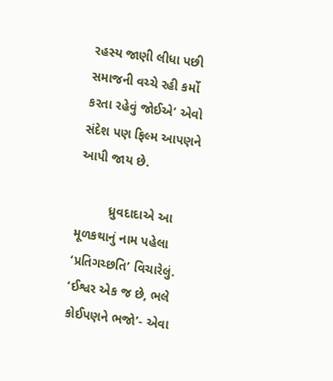રહસ્ય જાણી લીધા પછી સમાજની વચ્ચે રહી કર્મો કરતા રહેવું જોઈએ’ એવો સંદેશ પણ ફિલ્મ આપણને આપી જાય છે.

         ધ્રુવદાદાએ આ મૂળકથાનું નામ પહેલા ‘પ્રતિગચ્છતિ’ વિચારેલું. ‘ઈશ્વર એક જ છે, ભલે કોઈપણને ભજો’- એવા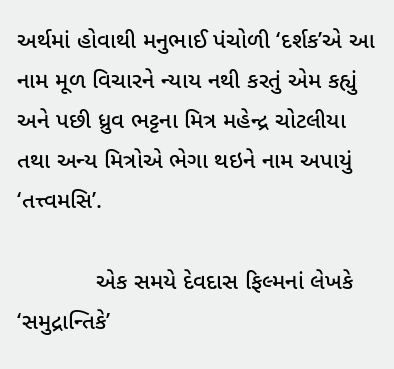અર્થમાં હોવાથી મનુભાઈ પંચોળી ‘દર્શક’એ આ નામ મૂળ વિચારને ન્યાય નથી કરતું એમ કહ્યું અને પછી ધ્રુવ ભટ્ટના મિત્ર મહેન્દ્ર ચોટલીયા તથા અન્ય મિત્રોએ ભેગા થઇને નામ અપાયું ‘તત્ત્વમસિ’.

            એક સમયે દેવદાસ ફિલ્મનાં લેખકે ‘સમુદ્રાન્તિકે’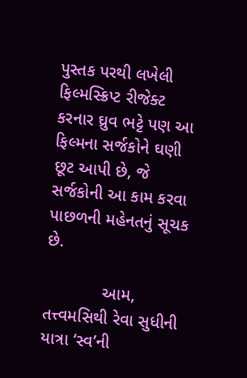પુસ્તક પરથી લખેલી ફિલ્મસ્ક્રિપ્ટ રીજેક્ટ કરનાર ઘ્રુવ ભટ્ટે પણ આ ફિલ્મના સર્જકોને ઘણી છૂટ આપી છે, જે સર્જકોની આ કામ કરવા પાછળની મહેનતનું સૂચક છે.

            આમ, તત્ત્વમસિથી રેવા સુધીની યાત્રા ‘સ્વ’ની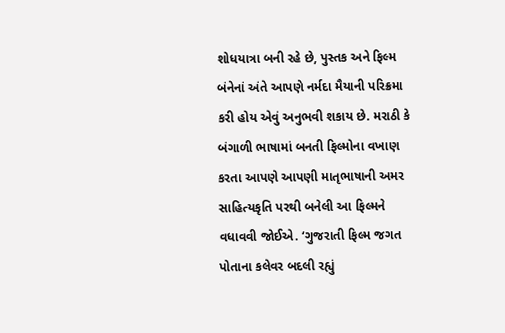શોધયાત્રા બની રહે છે, પુસ્તક અને ફિલ્મ બંનેનાં અંતે આપણે નર્મદા મૈયાની પરિક્રમા કરી હોય એવું અનુભવી શકાય છે. મરાઠી કે બંગાળી ભાષામાં બનતી ફિલ્મોના વખાણ કરતા આપણે આપણી માતૃભાષાની અમર સાહિત્યકૃતિ પરથી બનેલી આ ફિલ્મને વધાવવી જોઈએ. ‘ગુજરાતી ફિલ્મ જગત પોતાના કલેવર બદલી રહ્યું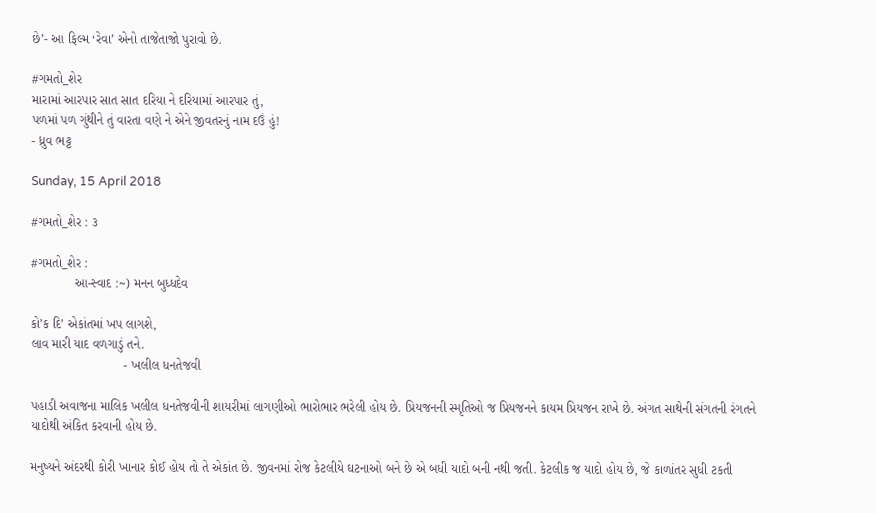છે’- આ ફિલ્મ ‘રેવા’ એનો તાજેતાજો પુરાવો છે.

#ગમતો_શેર
મારામાં આરપાર સાત સાત દરિયા ને દરિયામાં આરપાર તું,
પળમાં પળ ગુંથીને તું વારતા વણે ને એને જીવતરનું નામ દઉં હું!
- ધ્રુવ ભટ્ટ

Sunday, 15 April 2018

#ગમતો_શેર : ૩

#ગમતો_શેર :
            આ-સ્વાદ :~) મનન બુધ્ધદેવ

કો’ક દિ’ એકાંતમાં ખપ લાગશે,
લાવ મારી યાદ વળગાડું તને.
                          - ખલીલ ધનતેજવી

પહાડી અવાજના માલિક ખલીલ ધનતેજવીની શાયરીમાં લાગણીઓ ભારોભાર ભરેલી હોય છે. પ્રિયજનની સ્મૃતિઓ જ પ્રિયજનને કાયમ પ્રિયજન રાખે છે. અંગત સાથેની સંગતની રંગતને યાદોથી અંકિત કરવાની હોય છે.

મનુષ્યને અંદરથી કોરી ખાનાર કોઈ હોય તો તે એકાંત છે. જીવનમાં રોજ કેટલીયે ઘટનાઓ બને છે એ બધી યાદો બની નથી જતી. કેટલીક જ યાદો હોય છે, જે કાળાંતર સુધી ટકતી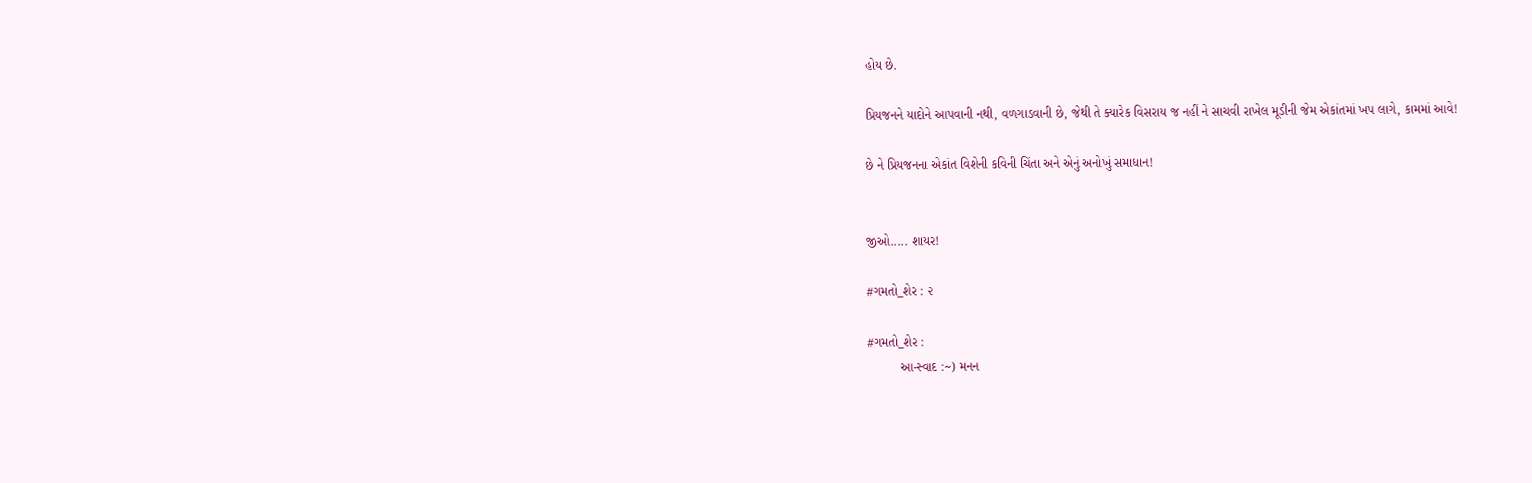હોય છે.

પ્રિયજનને યાદોને આપવાની નથી, વળગાડવાની છે, જેથી તે ક્યારેક વિસરાય જ નહીં ને સાચવી રાખેલ મૂડીની જેમ એકાંતમાં ખપ લાગે, કામમાં આવે!

છે ને પ્રિયજનના એકાંત વિશેની કવિની ચિંતા અને એનું અનોખું સમાધાન!


જીઓ..... શાયર!

#ગમતો_શેર : ૨

#ગમતો_શેર :
         આ-સ્વાદ :~) મનન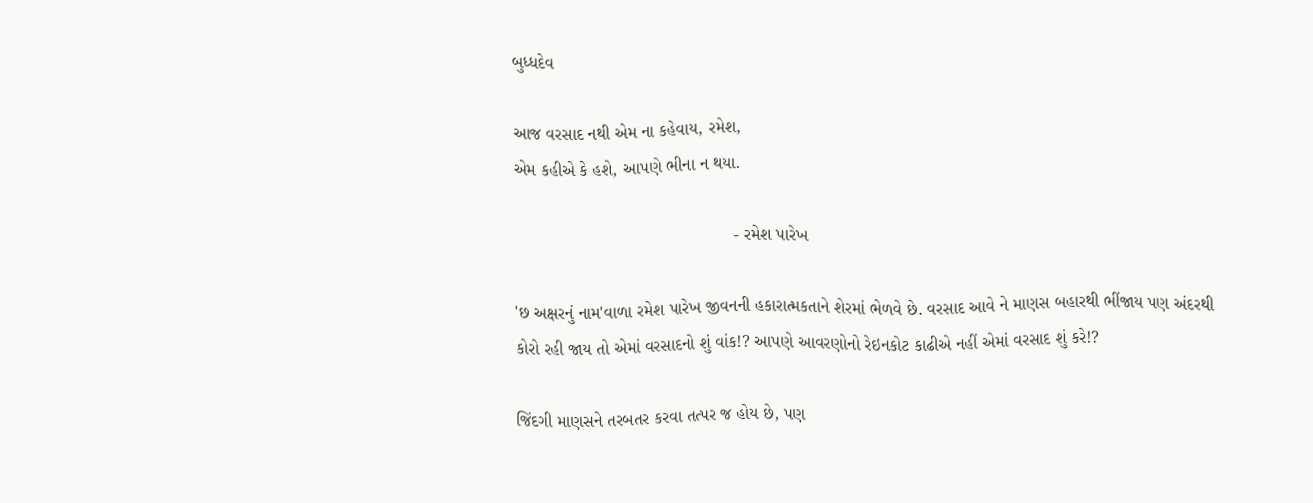બુધ્ધદેવ

આજ વરસાદ નથી એમ ના કહેવાય, રમેશ,
એમ કહીએ કે હશે, આપણે ભીના ન થયા.

                                              - રમેશ પારેખ

'છ અક્ષરનું નામ'વાળા રમેશ પારેખ જીવનની હકારાત્મકતાને શેરમાં ભેળવે છે. વરસાદ આવે ને માણસ બહારથી ભીંજાય પણ અંદરથી કોરો રહી જાય તો એમાં વરસાદનો શું વાંક!? આપણે આવરણોનો રેઇનકોટ કાઢીએ નહીં એમાં વરસાદ શું કરે!?

જિંદગી માણસને તરબતર કરવા તત્પર જ હોય છે, પણ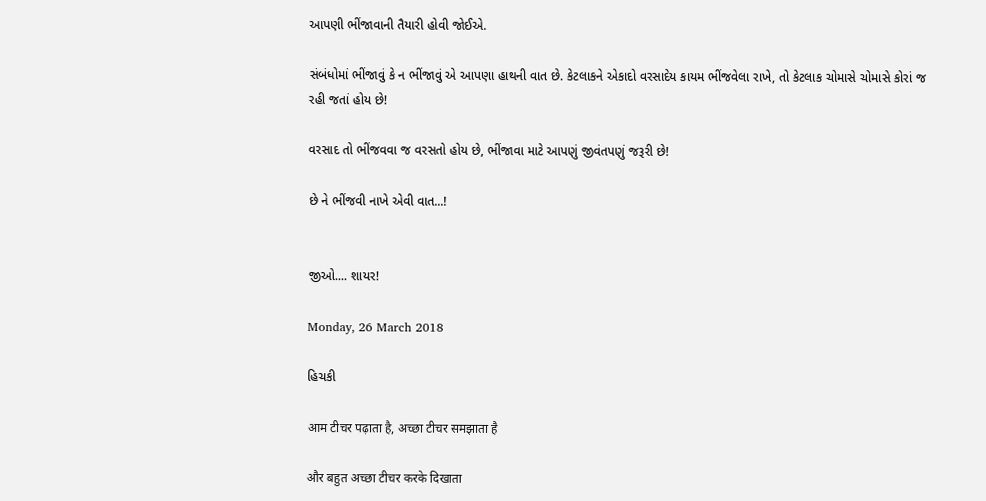આપણી ભીંજાવાની તૈયારી હોવી જોઈએ.

સંબંધોમાં ભીંજાવું કે ન ભીંજાવું એ આપણા હાથની વાત છે. કેટલાકને એકાદો વરસાદેય કાયમ ભીંજવેલા રાખે, તો કેટલાક ચોમાસે ચોમાસે કોરાં જ રહી જતાં હોય છે!

વરસાદ તો ભીંજવવા જ વરસતો હોય છે, ભીંજાવા માટે આપણું જીવંતપણું જરૂરી છે!

છે ને ભીંજવી નાખે એવી વાત...!


જીઓ.... શાયર!

Monday, 26 March 2018

હિચકી

आम टीचर पढ़ाता है, अच्छा टीचर समझाता है

और बहुत अच्छा टीचर करके दिखाता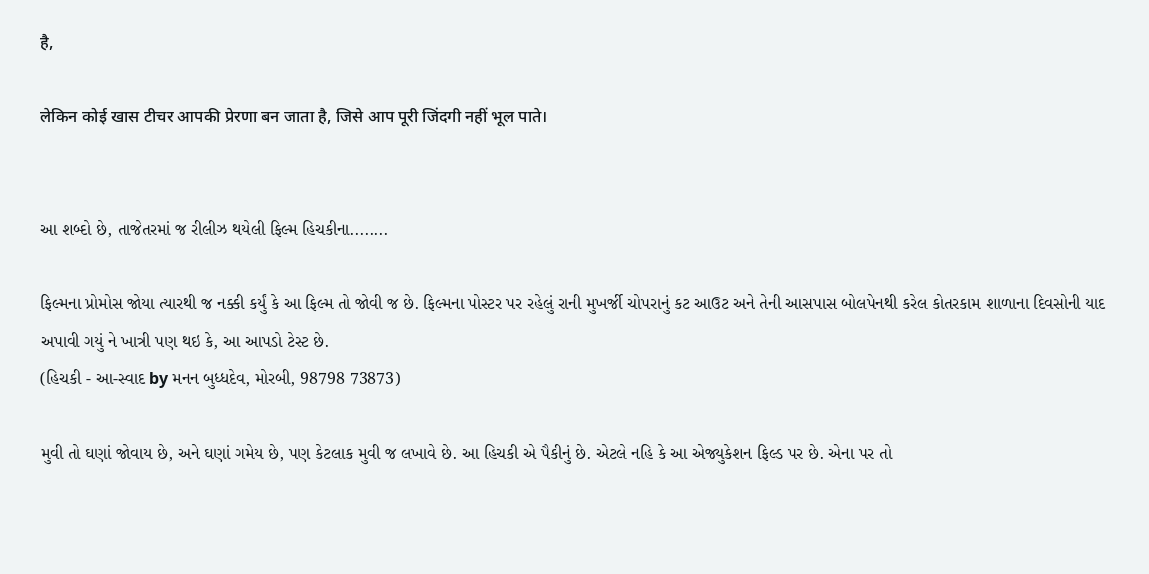है,

लेकिन कोई खास टीचर आपकी प्रेरणा बन जाता है, जिसे आप पूरी जिंदगी नहीं भूल पाते।


આ શબ્દો છે, તાજેતરમાં જ રીલીઝ થયેલી ફિલ્મ હિચકીના........

ફિલ્મના પ્રોમોસ જોયા ત્યારથી જ નક્કી કર્યું કે આ ફિલ્મ તો જોવી જ છે. ફિલ્મના પોસ્ટર પર રહેલું રાની મુખર્જી ચોપરાનું કટ આઉટ અને તેની આસપાસ બોલપેનથી કરેલ કોતરકામ શાળાના દિવસોની યાદ અપાવી ગયું ને ખાત્રી પણ થઇ કે, આ આપડો ટેસ્ટ છે.
(હિચકી - આ-સ્વાદ by મનન બુધ્ધદેવ, મોરબી, 98798 73873)

મુવી તો ઘણાં જોવાય છે, અને ઘણાં ગમેય છે, પણ કેટલાક મુવી જ લખાવે છે. આ હિચકી એ પૈકીનું છે. એટલે નહિ કે આ એજ્યુકેશન ફિલ્ડ પર છે. એના પર તો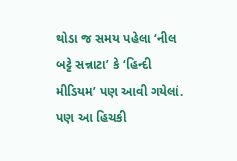થોડા જ સમય પહેલા ‘નીલ બટ્ટે સન્નાટા’ કે ‘હિન્દી મીડિયમ’ પણ આવી ગયેલાં. પણ આ હિચકી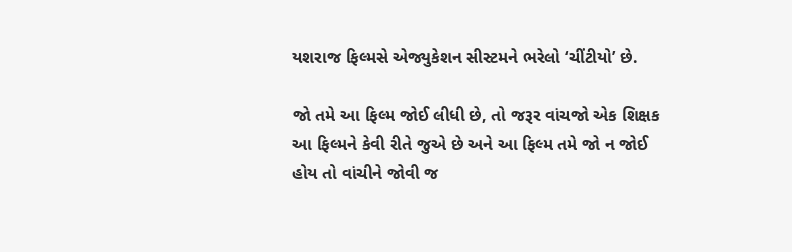યશરાજ ફિલ્મસે એજ્યુકેશન સીસ્ટમને ભરેલો ‘ચીંટીયો’ છે.

જો તમે આ ફિલ્મ જોઈ લીધી છે, તો જરૂર વાંચજો એક શિક્ષક આ ફિલ્મને કેવી રીતે જુએ છે અને આ ફિલ્મ તમે જો ન જોઈ હોય તો વાંચીને જોવી જ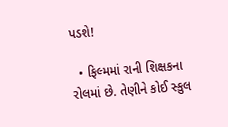પડશે!

  • ફિલ્મમાં રાની શિક્ષકના રોલમાં છે. તેણીને કોઈ સ્કુલ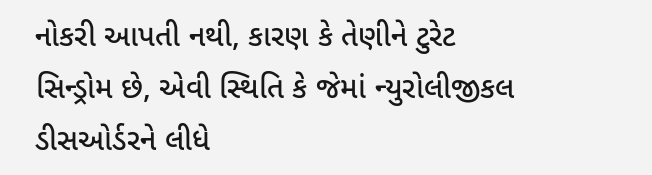નોકરી આપતી નથી, કારણ કે તેણીને ટુરેટ સિન્ડ્રોમ છે, એવી સ્થિતિ કે જેમાં ન્યુરોલીજીકલ ડીસઓર્ડરને લીધે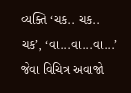વ્યક્તિ ‘ચક.. ચક.. ચક’, ‘વા...વા...વા...’ જેવા વિચિત્ર અવાજો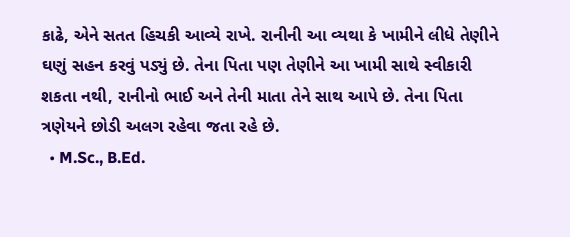કાઢે, એને સતત હિચકી આવ્યે રાખે. રાનીની આ વ્યથા કે ખામીને લીધે તેણીને ઘણું સહન કરવું પડ્યું છે. તેના પિતા પણ તેણીને આ ખામી સાથે સ્વીકારી શકતા નથી, રાનીનો ભાઈ અને તેની માતા તેને સાથ આપે છે. તેના પિતા ત્રણેયને છોડી અલગ રહેવા જતા રહે છે.
  • M.Sc., B.Ed.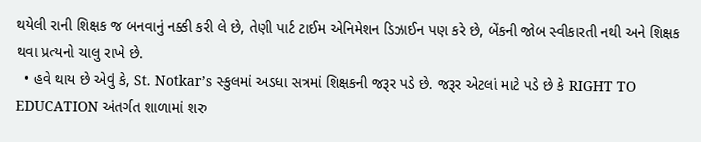થયેલી રાની શિક્ષક જ બનવાનું નક્કી કરી લે છે, તેણી પાર્ટ ટાઈમ એનિમેશન ડિઝાઈન પણ કરે છે, બેંકની જોબ સ્વીકારતી નથી અને શિક્ષક થવા પ્રત્યનો ચાલુ રાખે છે.
  • હવે થાય છે એવું કે, St. Notkar’s સ્કુલમાં અડધા સત્રમાં શિક્ષકની જરૂર પડે છે. જરૂર એટલાં માટે પડે છે કે RIGHT TO EDUCATION અંતર્ગત શાળામાં શરુ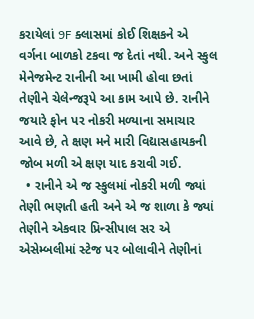કરાયેલાં 9F ક્લાસમાં કોઈ શિક્ષકને એ વર્ગના બાળકો ટકવા જ દેતાં નથી. અને સ્કુલ મેનેજમેન્ટ રાનીની આ ખામી હોવા છતાં તેણીને ચેલેન્જરૂપે આ કામ આપે છે. રાનીને જયારે ફોન પર નોકરી મળ્યાના સમાચાર આવે છે, તે ક્ષણ મને મારી વિદ્યાસહાયકની જોબ મળી એ ક્ષણ યાદ કરાવી ગઈ.
  • રાનીને એ જ સ્કુલમાં નોકરી મળી જ્યાં તેણી ભણતી હતી અને એ જ શાળા કે જ્યાં તેણીને એકવાર પ્રિન્સીપાલ સર એ એસેમ્બલીમાં સ્ટેજ પર બોલાવીને તેણીનાં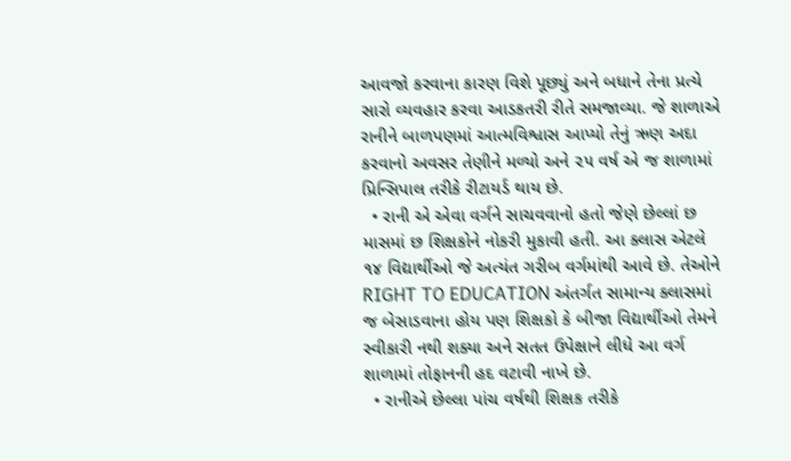આવજો કરવાના કારણ વિશે પૂછ્યું અને બધાને તેના પ્રત્યે સારો વ્યવહાર કરવા આડકતરી રીતે સમજાવ્યા. જે શાળાએ રાનીને બાળપણમાં આત્મવિશ્વાસ આપ્યો તેનું ઋણ અદા કરવાનો અવસર તેણીને મળ્યો અને ૨૫ વર્ષ એ જ શાળામાં પ્રિન્સિપાલ તરીકે રીટાયર્ડ થાય છે.
  • રાની એ એવા વર્ગને સાચવવાનો હતો જેણે છેલ્લાં છ માસમાં છ શિક્ષકોને નોકરી મુકાવી હતી. આ ક્લાસ એટલે ૧૪ વિદ્યાર્થીઓ જે અત્યંત ગરીબ વર્ગમાંથી આવે છે. તેઓને RIGHT TO EDUCATION અંતર્ગત સામાન્ય ક્લાસમાં જ બેસાડવાના હોય પણ શિક્ષકો કે બીજા વિદ્યાર્થીઓ તેમને સ્વીકારી નથી શક્યા અને સતત ઉપેક્ષાને લીધે આ વર્ગ શાળામાં તોફાનની હદ વટાવી નાખે છે.
  • રાનીએ છેલ્લા પાંચ વર્ષથી શિક્ષક તરીકે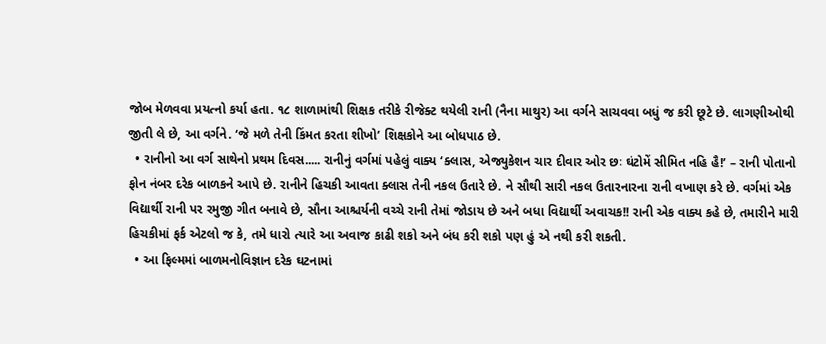જોબ મેળવવા પ્રયત્નો કર્યા હતા. ૧૮ શાળામાંથી શિક્ષક તરીકે રીજેક્ટ થયેલી રાની (નૈના માથુર) આ વર્ગને સાચવવા બધું જ કરી છૂટે છે. લાગણીઓથી જીતી લે છે, આ વર્ગને. ‘જે મળે તેની કિંમત કરતા શીખો’ શિક્ષકોને આ બોધપાઠ છે.
  • રાનીનો આ વર્ગ સાથેનો પ્રથમ દિવસ..... રાનીનું વર્ગમાં પહેલું વાક્ય ‘ક્લાસ, એજ્યુકેશન ચાર દીવાર ઓર છઃ ઘંટોમેં સીમિત નહિ હૈ!’ – રાની પોતાનો ફોન નંબર દરેક બાળકને આપે છે. રાનીને હિચકી આવતા ક્લાસ તેની નકલ ઉતારે છે. ને સૌથી સારી નકલ ઉતારનારના રાની વખાણ કરે છે. વર્ગમાં એક વિદ્યાર્થી રાની પર રમુજી ગીત બનાવે છે, સૌના આશ્ચર્યની વચ્ચે રાની તેમાં જોડાય છે અને બધા વિદ્યાર્થી અવાચક!! રાની એક વાક્ય કહે છે, તમારીને મારી હિચકીમાં ફર્ક એટલો જ કે, તમે ધારો ત્યારે આ અવાજ કાઢી શકો અને બંધ કરી શકો પણ હું એ નથી કરી શકતી.
  • આ ફિલ્મમાં બાળમનોવિજ્ઞાન દરેક ઘટનામાં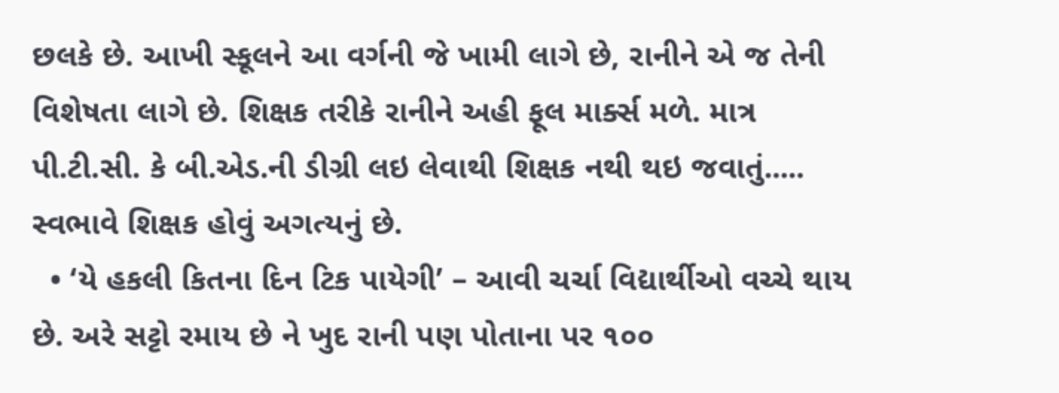છલકે છે. આખી સ્કૂલને આ વર્ગની જે ખામી લાગે છે, રાનીને એ જ તેની વિશેષતા લાગે છે. શિક્ષક તરીકે રાનીને અહી ફૂલ માર્ક્સ મળે. માત્ર પી.ટી.સી. કે બી.એડ.ની ડીગ્રી લઇ લેવાથી શિક્ષક નથી થઇ જવાતું..... સ્વભાવે શિક્ષક હોવું અગત્યનું છે.
  • ‘યે હકલી કિતના દિન ટિક પાયેગી’ – આવી ચર્ચા વિદ્યાર્થીઓ વચ્ચે થાય છે. અરે સટ્ટો રમાય છે ને ખુદ રાની પણ પોતાના પર ૧૦૦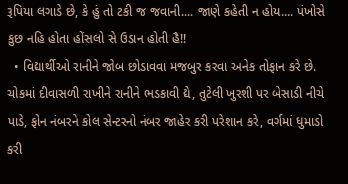રૂપિયા લગાડે છે, કે હું તો ટકી જ જવાની.... જાણે કહેતી ન હોય.... પંખોસે કુછ નહિ હોતા હોંસલો સે ઉડાન હોતી હૈ!!
  • વિદ્યાર્થીઓ રાનીને જોબ છોડાવવા મજબુર કરવા અનેક તોફાન કરે છે. ચોકમાં દીવાસળી રાખીને રાનીને ભડકાવી દ્યે, તુટેલી ખુરશી પર બેસાડી નીચે પાડે, ફોન નંબરને કોલ સેન્ટરનો નંબર જાહેર કરી પરેશાન કરે, વર્ગમાં ધુમાડો કરી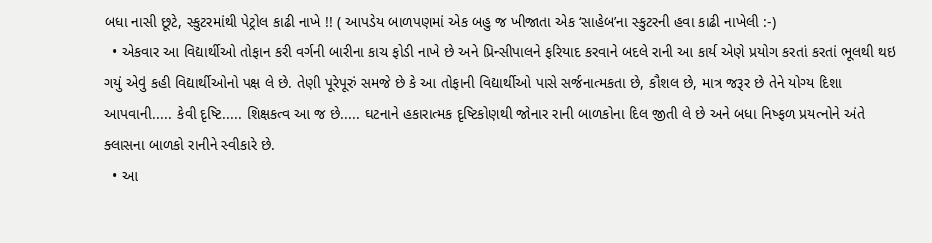બધા નાસી છૂટે, સ્કુટરમાંથી પેટ્રોલ કાઢી નાખે !! ( આપડેય બાળપણમાં એક બહુ જ ખીજાતા એક ‘સાહેબ’ના સ્કુટરની હવા કાઢી નાખેલી :-)
  • એકવાર આ વિદ્યાર્થીઓ તોફાન કરી વર્ગની બારીના કાચ ફોડી નાખે છે અને પ્રિન્સીપાલને ફરિયાદ કરવાને બદલે રાની આ કાર્ય એણે પ્રયોગ કરતાં કરતાં ભૂલથી થઇ ગયું એવું કહી વિદ્યાર્થીઓનો પક્ષ લે છે. તેણી પૂરેપૂરું સમજે છે કે આ તોફાની વિદ્યાર્થીઓ પાસે સર્જનાત્મકતા છે, કૌશલ છે, માત્ર જરૂર છે તેને યોગ્ય દિશા આપવાની..... કેવી દૃષ્ટિ..... શિક્ષકત્વ આ જ છે..... ઘટનાને હકારાત્મક દૃષ્ટિકોણથી જોનાર રાની બાળકોના દિલ જીતી લે છે અને બધા નિષ્ફળ પ્રયત્નોને અંતે ક્લાસના બાળકો રાનીને સ્વીકારે છે.
  • આ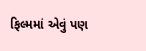ફિલ્મમાં એવું પણ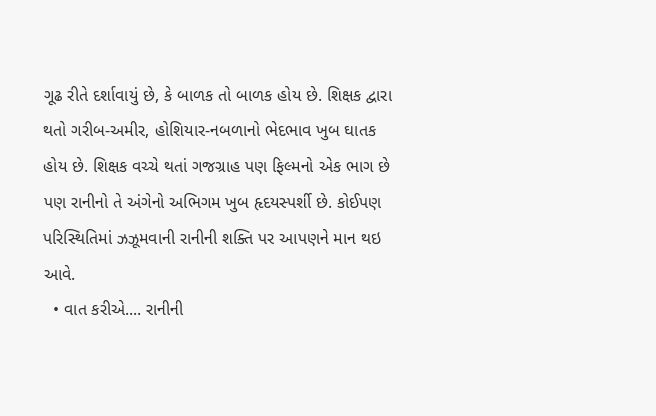ગૂઢ રીતે દર્શાવાયું છે, કે બાળક તો બાળક હોય છે. શિક્ષક દ્વારા થતો ગરીબ-અમીર, હોશિયાર-નબળાનો ભેદભાવ ખુબ ઘાતક હોય છે. શિક્ષક વચ્ચે થતાં ગજગ્રાહ પણ ફિલ્મનો એક ભાગ છે પણ રાનીનો તે અંગેનો અભિગમ ખુબ હૃદયસ્પર્શી છે. કોઈપણ પરિસ્થિતિમાં ઝઝૂમવાની રાનીની શક્તિ પર આપણને માન થઇ આવે.
  • વાત કરીએ.... રાનીની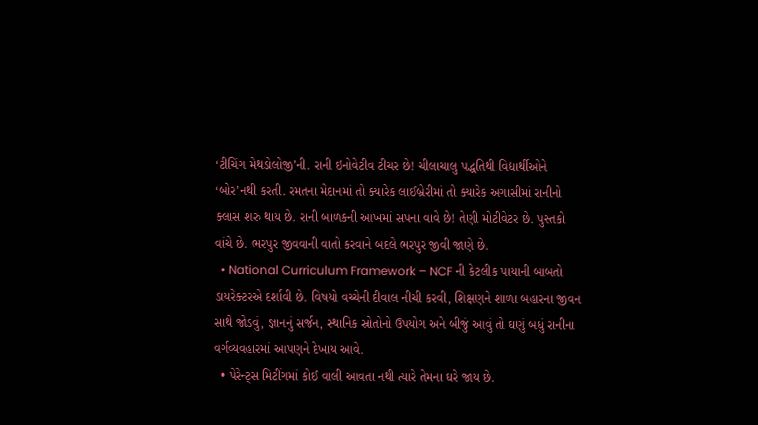‘ટીચિંગ મેથડોલોજી’ની. રાની ઇનોવેટીવ ટીચર છે! ચીલાચાલુ પદ્ધતિથી વિદ્યાર્થીઓને ‘બોર’નથી કરતી. રમતના મેદાનમાં તો ક્યારેક લાઈબ્રેરીમાં તો ક્યારેક અગાસીમાં રાનીનો ક્લાસ શરુ થાય છે. રાની બાળકની આખમાં સપના વાવે છે! તેણી મોટીવેટર છે. પુસ્તકો વાંચે છે. ભરપુર જીવવાની વાતો કરવાને બદલે ભરપુર જીવી જાણે છે.
  • National Curriculum Framework – NCF ની કેટલીક પાયાની બાબતો ડાયરેક્ટરએ દર્શાવી છે. વિષયો વચ્ચેની દીવાલ નીચી કરવી, શિક્ષણને શાળા બહારના જીવન સાથે જોડવું, જ્ઞાનનું સર્જન, સ્થાનિક સ્રોતોનો ઉપયોગ અને બીજું આવું તો ઘણું બધું રાનીના વર્ગવ્યવહારમાં આપણને દેખાય આવે.
  • પેરેન્ટ્સ મિટીંગમાં કોઈ વાલી આવતા નથી ત્યારે તેમના ઘરે જાય છે.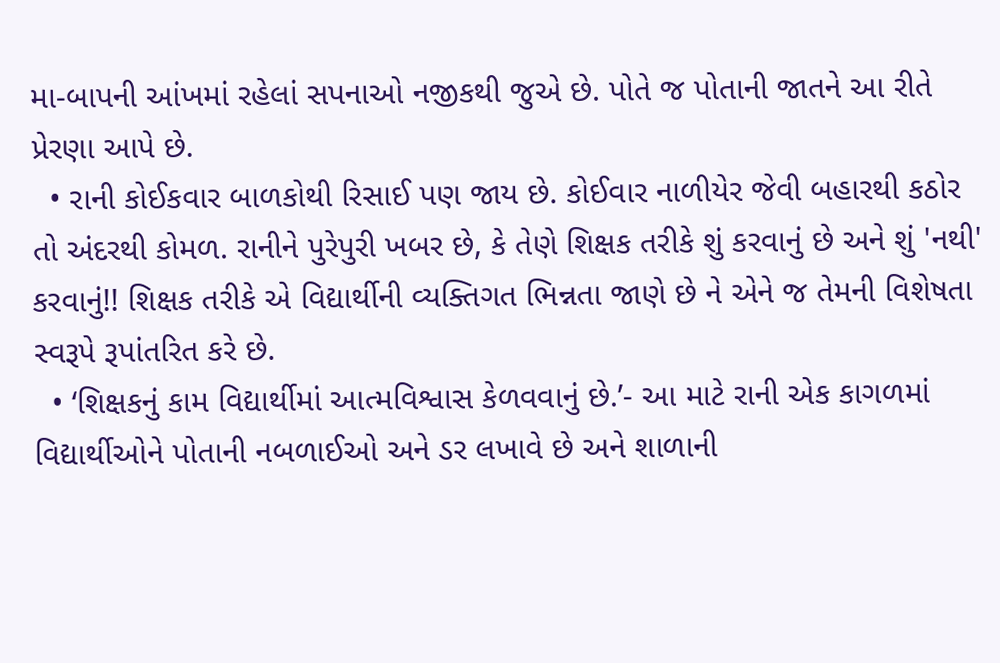મા-બાપની આંખમાં રહેલાં સપનાઓ નજીકથી જુએ છે. પોતે જ પોતાની જાતને આ રીતે પ્રેરણા આપે છે.
  • રાની કોઈકવાર બાળકોથી રિસાઈ પણ જાય છે. કોઈવાર નાળીયેર જેવી બહારથી કઠોર તો અંદરથી કોમળ. રાનીને પુરેપુરી ખબર છે, કે તેણે શિક્ષક તરીકે શું કરવાનું છે અને શું 'નથી' કરવાનું!! શિક્ષક તરીકે એ વિદ્યાર્થીની વ્યક્તિગત ભિન્નતા જાણે છે ને એને જ તેમની વિશેષતા સ્વરૂપે રૂપાંતરિત કરે છે.
  • ‘શિક્ષકનું કામ વિદ્યાર્થીમાં આત્મવિશ્વાસ કેળવવાનું છે.’- આ માટે રાની એક કાગળમાં વિદ્યાર્થીઓને પોતાની નબળાઈઓ અને ડર લખાવે છે અને શાળાની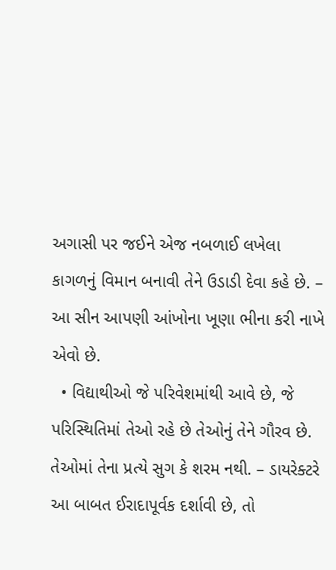અગાસી પર જઈને એજ નબળાઈ લખેલા કાગળનું વિમાન બનાવી તેને ઉડાડી દેવા કહે છે. – આ સીન આપણી આંખોના ખૂણા ભીના કરી નાખે એવો છે.
  • વિદ્યાથીઓ જે પરિવેશમાંથી આવે છે, જે પરિસ્થિતિમાં તેઓ રહે છે તેઓનું તેને ગૌરવ છે. તેઓમાં તેના પ્રત્યે સુગ કે શરમ નથી. – ડાયરેક્ટરે આ બાબત ઈરાદાપૂર્વક દર્શાવી છે, તો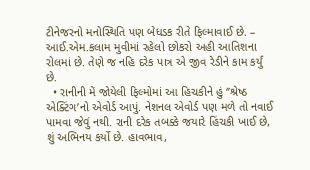ટીનેજરનો મનોસ્થિતિ પણ બેધડક રીતે ફિલ્માવાઈ છે. – આઈ.એમ.કલામ મુવીમાં રહેલો છોકરો અહી આતિશના રોલમાં છે. તેણે જ નહિ દરેક પાત્ર એ જીવ રેડીને કામ કર્યું છે.
  • રાનીની મેં જોયેલી ફિલ્મોમાં આ હિચકીને હું ‘’શ્રેષ્ઠ એક્ટિંગ’નો એવોર્ડ આપું. નેશનલ એવોર્ડ પણ મળે તો નવાઈ પામવા જેવું નથી. રાની દરેક તબક્કે જયારે હિંચકી ખાઈ છે, શું અભિનય કર્યો છે. હાવભાવ,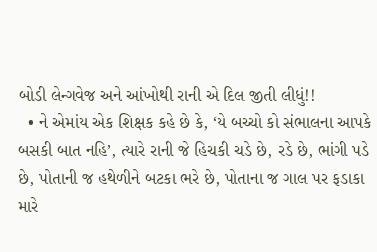બોડી લેન્ગવેજ અને આંખોથી રાની એ દિલ જીતી લીધું!!
  • ને એમાંય એક શિક્ષક કહે છે કે, ‘યે બચ્ચો કો સંભાલના આપકે બસકી બાત નહિ’, ત્યારે રાની જે હિચકી ચડે છે, રડે છે, ભાંગી પડે છે, પોતાની જ હથેળીને બટકા ભરે છે, પોતાના જ ગાલ પર ફડાકા મારે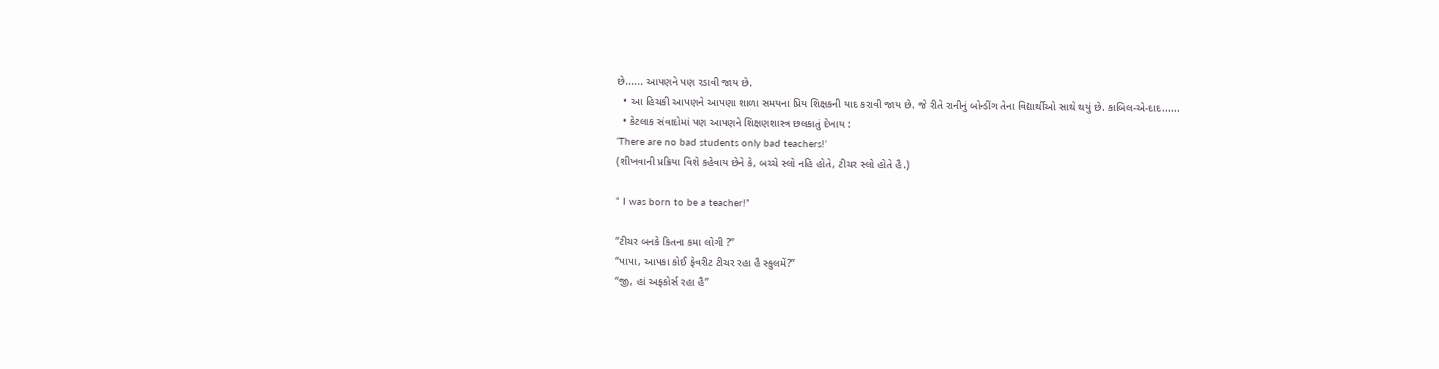છે...... આપણને પણ રડાવી જાય છે.
  • આ હિચકી આપણને આપણા શાળા સમયના પ્રિય શિક્ષકની યાદ કરાવી જાય છે. જે રીતે રાનીનું બોન્ડીંગ તેના વિદ્યાર્થીઓ સાથે થયું છે. કાબિલ-એ-દાદ......
  • કેટલાક સંવાદોમાં પણ આપણને શિક્ષણશાસ્ત્ર છલકાતું દેખાય :
‘There are no bad students only bad teachers!’
(શીખવાની પ્રક્રિયા વિશે કહેવાય છેને કે, બચ્ચે સ્લો નહિ હોતે, ટીચર સ્લો હોતે હૈ.)

“ I was born to be a teacher!”

“ટીચર બનકે કિતના કમા લોગી ?”
“પાપા, આપકા કોઈ ફેવરીટ ટીચર રહા હૈ સ્કુલમેં?”
“જી, હાં અફકોર્સ રહા હૈ”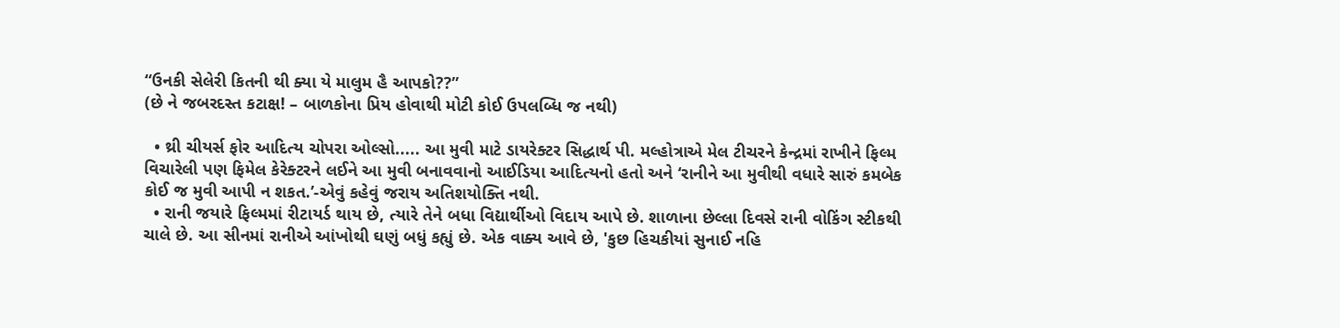“ઉનકી સેલેરી કિતની થી ક્યા યે માલુમ હૈ આપકો??”
(છે ને જબરદસ્ત કટાક્ષ! – બાળકોના પ્રિય હોવાથી મોટી કોઈ ઉપલબ્ધિ જ નથી)

  • થ્રી ચીયર્સ ફોર આદિત્ય ચોપરા ઓલ્સો..... આ મુવી માટે ડાયરેક્ટર સિદ્ધાર્થ પી. મલ્હોત્રાએ મેલ ટીચરને કેન્દ્રમાં રાખીને ફિલ્મ વિચારેલી પણ ફિમેલ કેરેક્ટરને લઈને આ મુવી બનાવવાનો આઈડિયા આદિત્યનો હતો અને ‘રાનીને આ મુવીથી વધારે સારું કમબેક કોઈ જ મુવી આપી ન શકત.’-એવું કહેવું જરાય અતિશયોક્તિ નથી.
  • રાની જયારે ફિલ્મમાં રીટાયર્ડ થાય છે, ત્યારે તેને બધા વિદ્યાર્થીઓ વિદાય આપે છે. શાળાના છેલ્લા દિવસે રાની વોકિંગ સ્ટીકથી ચાલે છે. આ સીનમાં રાનીએ આંખોથી ઘણું બધું કહ્યું છે. એક વાક્ય આવે છે, 'કુછ હિચકીયાં સુનાઈ નહિ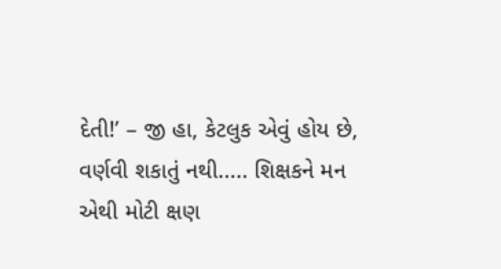દેતી!’ – જી હા, કેટલુક એવું હોય છે, વર્ણવી શકાતું નથી..... શિક્ષકને મન એથી મોટી ક્ષણ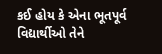કઈ હોય કે એના ભૂતપૂર્વ વિદ્યાર્થીઓ તેને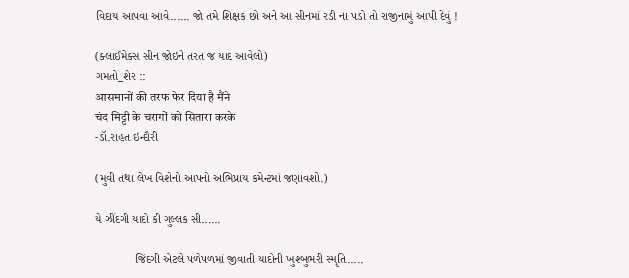વિદાય આપવા આવે...... જો તમે શિક્ષક છો અને આ સીનમાં રડી ના પડો તો રાજીનામું આપી દેવું !

(ક્લાઈમેક્સ સીન જોઇને તરત જ યાદ આવેલો)
ગમતો_શેર ::
आसमानों की तरफ फेर दिया है मैंने
चंद मिट्टी के चरागों को सितारा करके
-ડૉ.રાહત ઇન્દૌરી

(મુવી તથા લેખ વિશેનો આપનો અભિપ્રાય કમેન્ટમાં જણાવશો.)

યે ઝીંદગી યાદો કી ગુલ્લક સી......

            જિંદગી એટલે પળેપળમાં જીવાતી યાદોની ખુશ્બુભરી સ્મૃતિ.....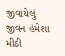જીવાયેલું જીવન હંમેશા મીઠી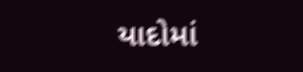યાદોમાં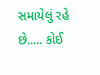સમાયેલું રહે છે..... કોઈ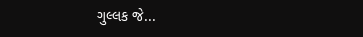ગુલ્લક જે...